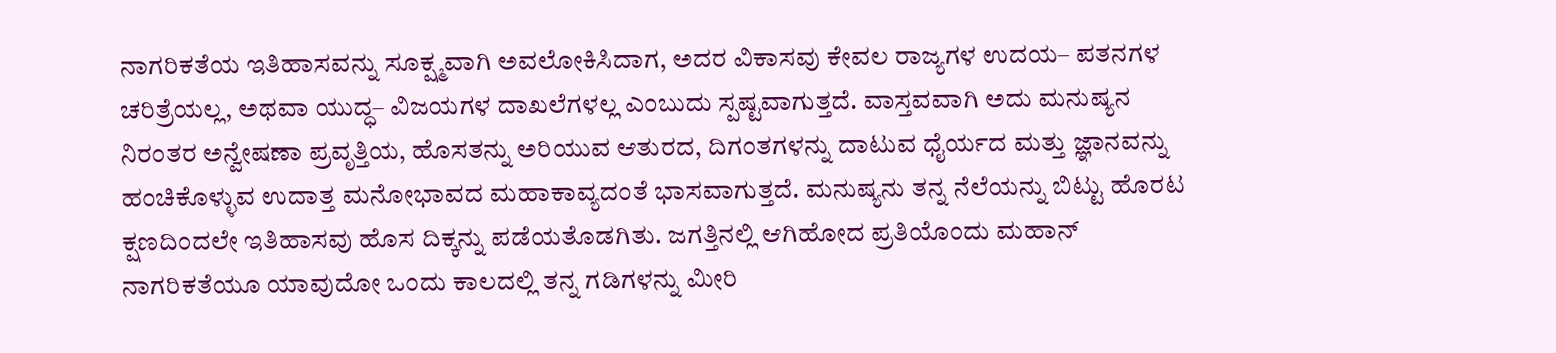ನಾಗರಿಕತೆಯ ಇತಿಹಾಸವನ್ನು ಸೂಕ್ಷ್ಮವಾಗಿ ಅವಲೋಕಿಸಿದಾಗ, ಅದರ ವಿಕಾಸವು ಕೇವಲ ರಾಜ್ಯಗಳ ಉದಯ– ಪತನಗಳ ಚರಿತ್ರೆಯಲ್ಲ, ಅಥವಾ ಯುದ್ಧ– ವಿಜಯಗಳ ದಾಖಲೆಗಳಲ್ಲ ಎಂಬುದು ಸ್ಪಷ್ಟವಾಗುತ್ತದೆ. ವಾಸ್ತವವಾಗಿ ಅದು ಮನುಷ್ಯನ ನಿರಂತರ ಅನ್ವೇಷಣಾ ಪ್ರವೃತ್ತಿಯ, ಹೊಸತನ್ನು ಅರಿಯುವ ಆತುರದ, ದಿಗಂತಗಳನ್ನು ದಾಟುವ ಧೈರ್ಯದ ಮತ್ತು ಜ್ಞಾನವನ್ನು ಹಂಚಿಕೊಳ್ಳುವ ಉದಾತ್ತ ಮನೋಭಾವದ ಮಹಾಕಾವ್ಯದಂತೆ ಭಾಸವಾಗುತ್ತದೆ. ಮನುಷ್ಯನು ತನ್ನ ನೆಲೆಯನ್ನು ಬಿಟ್ಟು ಹೊರಟ ಕ್ಷಣದಿಂದಲೇ ಇತಿಹಾಸವು ಹೊಸ ದಿಕ್ಕನ್ನು ಪಡೆಯತೊಡಗಿತು. ಜಗತ್ತಿನಲ್ಲಿ ಆಗಿಹೋದ ಪ್ರತಿಯೊಂದು ಮಹಾನ್ ನಾಗರಿಕತೆಯೂ ಯಾವುದೋ ಒಂದು ಕಾಲದಲ್ಲಿ ತನ್ನ ಗಡಿಗಳನ್ನು ಮೀರಿ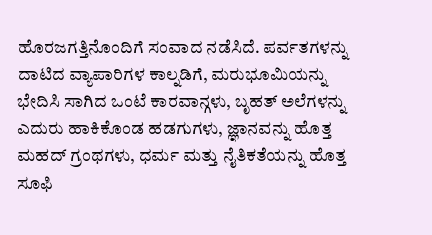ಹೊರಜಗತ್ತಿನೊಂದಿಗೆ ಸಂವಾದ ನಡೆಸಿದೆ. ಪರ್ವತಗಳನ್ನು ದಾಟಿದ ವ್ಯಾಪಾರಿಗಳ ಕಾಲ್ನಡಿಗೆ, ಮರುಭೂಮಿಯನ್ನು ಭೇದಿಸಿ ಸಾಗಿದ ಒಂಟೆ ಕಾರವಾನ್ಗಳು, ಬೃಹತ್ ಅಲೆಗಳನ್ನು ಎದುರು ಹಾಕಿಕೊಂಡ ಹಡಗುಗಳು, ಜ್ಞಾನವನ್ನು ಹೊತ್ತ ಮಹದ್ ಗ್ರಂಥಗಳು, ಧರ್ಮ ಮತ್ತು ನೈತಿಕತೆಯನ್ನು ಹೊತ್ತ ಸೂಫಿ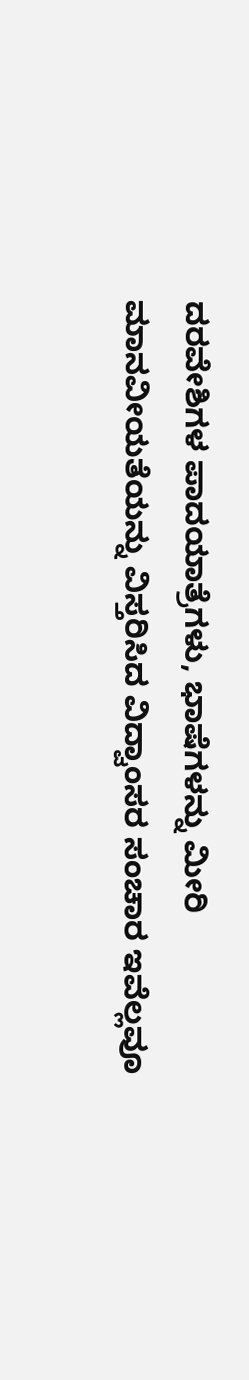ದರವೇಶಿಗಳ ಪಾದಯಾತ್ರೆಗಳು, ಭಾಷೆಗಳನ್ನು ಮೀರಿ ಮಾನವೀಯತೆಯನ್ನು ವಿಸ್ತರಿಸಿದ ವಿದ್ವಾಂಸರ ಸಂಚಾರ ಇವೆಲ್ಲವೂ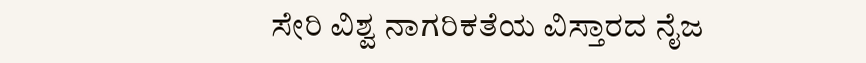ಸೇರಿ ವಿಶ್ವ ನಾಗರಿಕತೆಯ ವಿಸ್ತಾರದ ನೈಜ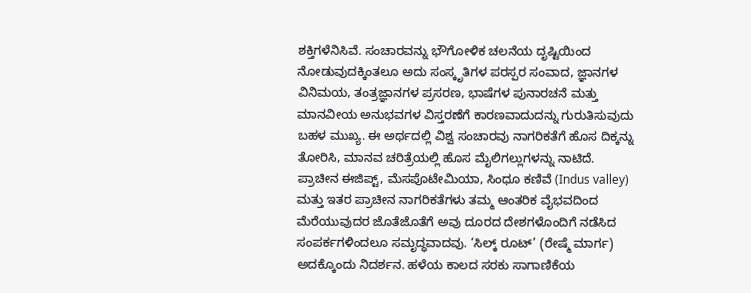ಶಕ್ತಿಗಳೆನಿಸಿವೆ. ಸಂಚಾರವನ್ನು ಭೌಗೋಳಿಕ ಚಲನೆಯ ದೃಷ್ಟಿಯಿಂದ ನೋಡುವುದಕ್ಕಿಂತಲೂ ಅದು ಸಂಸ್ಕೃತಿಗಳ ಪರಸ್ಪರ ಸಂವಾದ, ಜ್ಞಾನಗಳ ವಿನಿಮಯ, ತಂತ್ರಜ್ಞಾನಗಳ ಪ್ರಸರಣ, ಭಾಷೆಗಳ ಪುನಾರಚನೆ ಮತ್ತು ಮಾನವೀಯ ಅನುಭವಗಳ ವಿಸ್ತರಣೆಗೆ ಕಾರಣವಾದುದನ್ನು ಗುರುತಿಸುವುದು ಬಹಳ ಮುಖ್ಯ. ಈ ಅರ್ಥದಲ್ಲಿ ವಿಶ್ವ ಸಂಚಾರವು ನಾಗರಿಕತೆಗೆ ಹೊಸ ದಿಕ್ಕನ್ನು ತೋರಿಸಿ, ಮಾನವ ಚರಿತ್ರೆಯಲ್ಲಿ ಹೊಸ ಮೈಲಿಗಲ್ಲುಗಳನ್ನು ನಾಟಿದೆ.
ಪ್ರಾಚೀನ ಈಜಿಪ್ಟ್, ಮೆಸಪೊಟೇಮಿಯಾ, ಸಿಂಧೂ ಕಣಿವೆ (Indus valley) ಮತ್ತು ಇತರ ಪ್ರಾಚೀನ ನಾಗರಿಕತೆಗಳು ತಮ್ಮ ಆಂತರಿಕ ವೈಭವದಿಂದ ಮೆರೆಯುವುದರ ಜೊತೆಜೊತೆಗೆ ಅವು ದೂರದ ದೇಶಗಳೊಂದಿಗೆ ನಡೆಸಿದ ಸಂಪರ್ಕಗಳಿಂದಲೂ ಸಮೃದ್ಧವಾದವು. ‘ಸಿಲ್ಕ್ ರೂಟ್’ (ರೇಷ್ಮೆ ಮಾರ್ಗ) ಅದಕ್ಕೊಂದು ನಿದರ್ಶನ. ಹಳೆಯ ಕಾಲದ ಸರಕು ಸಾಗಾಣಿಕೆಯ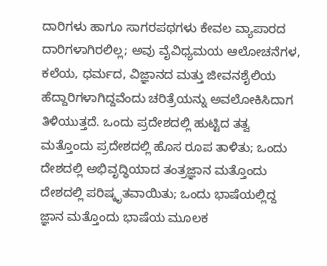ದಾರಿಗಳು ಹಾಗೂ ಸಾಗರಪಥಗಳು ಕೇವಲ ವ್ಯಾಪಾರದ ದಾರಿಗಳಾಗಿರಲಿಲ್ಲ; ಅವು ವೈವಿಧ್ಯಮಯ ಆಲೋಚನೆಗಳ, ಕಲೆಯ, ಧರ್ಮದ, ವಿಜ್ಞಾನದ ಮತ್ತು ಜೀವನಶೈಲಿಯ ಹೆದ್ದಾರಿಗಳಾಗಿದ್ದವೆಂದು ಚರಿತ್ರೆಯನ್ನು ಅವಲೋಕಿಸಿದಾಗ ತಿಳಿಯುತ್ತದೆ. ಒಂದು ಪ್ರದೇಶದಲ್ಲಿ ಹುಟ್ಟಿದ ತತ್ವ ಮತ್ತೊಂದು ಪ್ರದೇಶದಲ್ಲಿ ಹೊಸ ರೂಪ ತಾಳಿತು; ಒಂದು ದೇಶದಲ್ಲಿ ಅಭಿವೃದ್ಧಿಯಾದ ತಂತ್ರಜ್ಞಾನ ಮತ್ತೊಂದು ದೇಶದಲ್ಲಿ ಪರಿಷ್ಕೃತವಾಯಿತು; ಒಂದು ಭಾಷೆಯಲ್ಲಿದ್ದ ಜ್ಞಾನ ಮತ್ತೊಂದು ಭಾಷೆಯ ಮೂಲಕ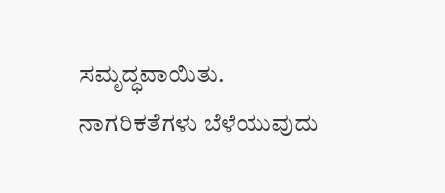ಸಮೃದ್ಧವಾಯಿತು. ನಾಗರಿಕತೆಗಳು ಬೆಳೆಯುವುದು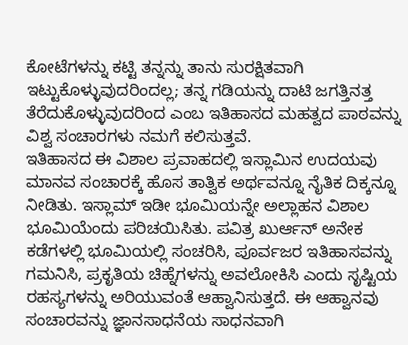ಕೋಟೆಗಳನ್ನು ಕಟ್ಟಿ ತನ್ನನ್ನು ತಾನು ಸುರಕ್ಷಿತವಾಗಿ ಇಟ್ಟುಕೊಳ್ಳುವುದರಿಂದಲ್ಲ; ತನ್ನ ಗಡಿಯನ್ನು ದಾಟಿ ಜಗತ್ತಿನತ್ತ ತೆರೆದುಕೊಳ್ಳುವುದರಿಂದ ಎಂಬ ಇತಿಹಾಸದ ಮಹತ್ವದ ಪಾಠವನ್ನು ವಿಶ್ವ ಸಂಚಾರಗಳು ನಮಗೆ ಕಲಿಸುತ್ತವೆ.
ಇತಿಹಾಸದ ಈ ವಿಶಾಲ ಪ್ರವಾಹದಲ್ಲಿ ಇಸ್ಲಾಮಿನ ಉದಯವು ಮಾನವ ಸಂಚಾರಕ್ಕೆ ಹೊಸ ತಾತ್ವಿಕ ಅರ್ಥವನ್ನೂ ನೈತಿಕ ದಿಕ್ಕನ್ನೂ ನೀಡಿತು. ಇಸ್ಲಾಮ್ ಇಡೀ ಭೂಮಿಯನ್ನೇ ಅಲ್ಲಾಹನ ವಿಶಾಲ ಭೂಮಿಯೆಂದು ಪರಿಚಯಿಸಿತು. ಪವಿತ್ರ ಖುರ್ಆನ್ ಅನೇಕ ಕಡೆಗಳಲ್ಲಿ ಭೂಮಿಯಲ್ಲಿ ಸಂಚರಿಸಿ, ಪೂರ್ವಜರ ಇತಿಹಾಸವನ್ನು ಗಮನಿಸಿ, ಪ್ರಕೃತಿಯ ಚಿಹ್ನೆಗಳನ್ನು ಅವಲೋಕಿಸಿ ಎಂದು ಸೃಷ್ಟಿಯ ರಹಸ್ಯಗಳನ್ನು ಅರಿಯುವಂತೆ ಆಹ್ವಾನಿಸುತ್ತದೆ. ಈ ಆಹ್ವಾನವು ಸಂಚಾರವನ್ನು ಜ್ಞಾನಸಾಧನೆಯ ಸಾಧನವಾಗಿ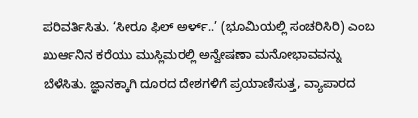ಪರಿವರ್ತಿಸಿತು. ‘ಸೀರೂ ಫಿಲ್ ಅರ್ಳ್..’ (ಭೂಮಿಯಲ್ಲಿ ಸಂಚರಿಸಿರಿ) ಎಂಬ ಖುರ್ಆನಿನ ಕರೆಯು ಮುಸ್ಲಿಮರಲ್ಲಿ ಅನ್ವೇಷಣಾ ಮನೋಭಾವವನ್ನು ಬೆಳೆಸಿತು. ಜ್ಞಾನಕ್ಕಾಗಿ ದೂರದ ದೇಶಗಳಿಗೆ ಪ್ರಯಾಣಿಸುತ್ತ, ವ್ಯಾಪಾರದ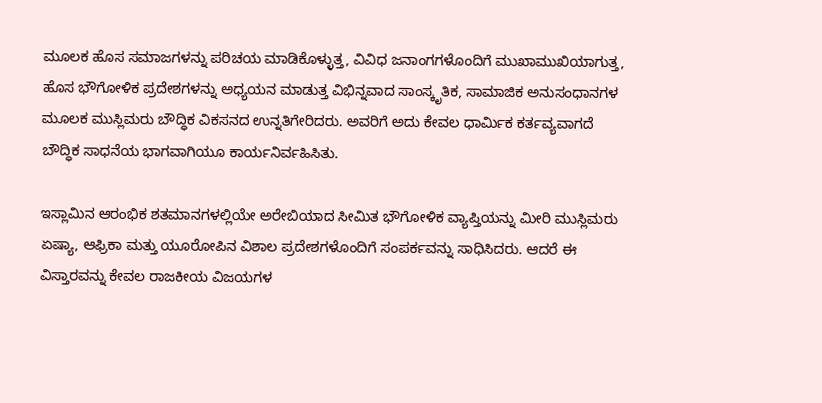ಮೂಲಕ ಹೊಸ ಸಮಾಜಗಳನ್ನು ಪರಿಚಯ ಮಾಡಿಕೊಳ್ಳುತ್ತ, ವಿವಿಧ ಜನಾಂಗಗಳೊಂದಿಗೆ ಮುಖಾಮುಖಿಯಾಗುತ್ತ, ಹೊಸ ಭೌಗೋಳಿಕ ಪ್ರದೇಶಗಳನ್ನು ಅಧ್ಯಯನ ಮಾಡುತ್ತ ವಿಭಿನ್ನವಾದ ಸಾಂಸ್ಕೃತಿಕ, ಸಾಮಾಜಿಕ ಅನುಸಂಧಾನಗಳ ಮೂಲಕ ಮುಸ್ಲಿಮರು ಬೌದ್ಧಿಕ ವಿಕಸನದ ಉನ್ನತಿಗೇರಿದರು. ಅವರಿಗೆ ಅದು ಕೇವಲ ಧಾರ್ಮಿಕ ಕರ್ತವ್ಯವಾಗದೆ ಬೌದ್ಧಿಕ ಸಾಧನೆಯ ಭಾಗವಾಗಿಯೂ ಕಾರ್ಯನಿರ್ವಹಿಸಿತು.

ಇಸ್ಲಾಮಿನ ಆರಂಭಿಕ ಶತಮಾನಗಳಲ್ಲಿಯೇ ಅರೇಬಿಯಾದ ಸೀಮಿತ ಭೌಗೋಳಿಕ ವ್ಯಾಪ್ತಿಯನ್ನು ಮೀರಿ ಮುಸ್ಲಿಮರು ಏಷ್ಯಾ, ಆಫ್ರಿಕಾ ಮತ್ತು ಯೂರೋಪಿನ ವಿಶಾಲ ಪ್ರದೇಶಗಳೊಂದಿಗೆ ಸಂಪರ್ಕವನ್ನು ಸಾಧಿಸಿದರು. ಆದರೆ ಈ ವಿಸ್ತಾರವನ್ನು ಕೇವಲ ರಾಜಕೀಯ ವಿಜಯಗಳ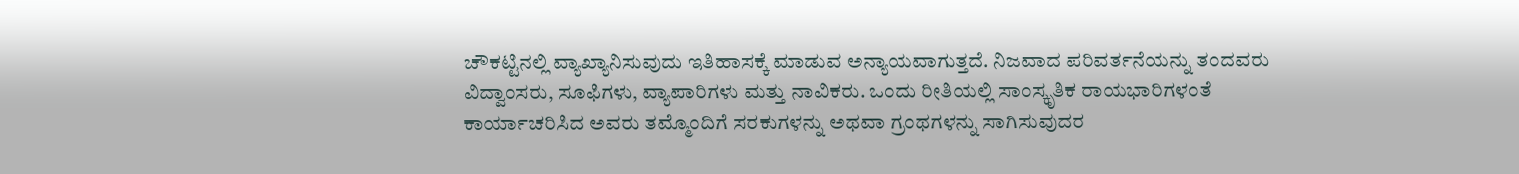ಚೌಕಟ್ಟಿನಲ್ಲಿ ವ್ಯಾಖ್ಯಾನಿಸುವುದು ಇತಿಹಾಸಕ್ಕೆ ಮಾಡುವ ಅನ್ಯಾಯವಾಗುತ್ತದೆ. ನಿಜವಾದ ಪರಿವರ್ತನೆಯನ್ನು ತಂದವರು ವಿದ್ವಾಂಸರು, ಸೂಫಿಗಳು, ವ್ಯಾಪಾರಿಗಳು ಮತ್ತು ನಾವಿಕರು. ಒಂದು ರೀತಿಯಲ್ಲಿ ಸಾಂಸ್ಕೃತಿಕ ರಾಯಭಾರಿಗಳಂತೆ ಕಾರ್ಯಾಚರಿಸಿದ ಅವರು ತಮ್ಮೊಂದಿಗೆ ಸರಕುಗಳನ್ನು ಅಥವಾ ಗ್ರಂಥಗಳನ್ನು ಸಾಗಿಸುವುದರ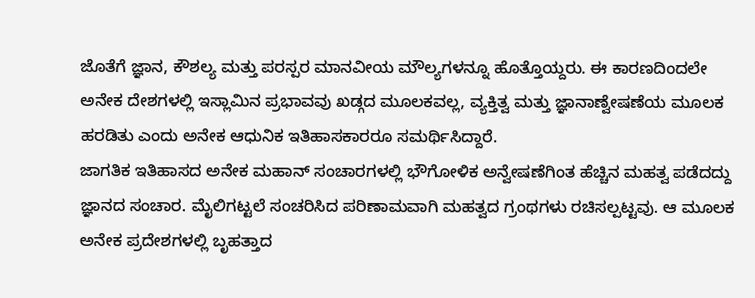ಜೊತೆಗೆ ಜ್ಞಾನ, ಕೌಶಲ್ಯ ಮತ್ತು ಪರಸ್ಪರ ಮಾನವೀಯ ಮೌಲ್ಯಗಳನ್ನೂ ಹೊತ್ತೊಯ್ದರು. ಈ ಕಾರಣದಿಂದಲೇ ಅನೇಕ ದೇಶಗಳಲ್ಲಿ ಇಸ್ಲಾಮಿನ ಪ್ರಭಾವವು ಖಡ್ಗದ ಮೂಲಕವಲ್ಲ, ವ್ಯಕ್ತಿತ್ವ ಮತ್ತು ಜ್ಞಾನಾಣ್ವೇಷಣೆಯ ಮೂಲಕ ಹರಡಿತು ಎಂದು ಅನೇಕ ಆಧುನಿಕ ಇತಿಹಾಸಕಾರರೂ ಸಮರ್ಥಿಸಿದ್ದಾರೆ.
ಜಾಗತಿಕ ಇತಿಹಾಸದ ಅನೇಕ ಮಹಾನ್ ಸಂಚಾರಗಳಲ್ಲಿ ಭೌಗೋಳಿಕ ಅನ್ವೇಷಣೆಗಿಂತ ಹೆಚ್ಚಿನ ಮಹತ್ವ ಪಡೆದದ್ದು ಜ್ಞಾನದ ಸಂಚಾರ. ಮೈಲಿಗಟ್ಟಲೆ ಸಂಚರಿಸಿದ ಪರಿಣಾಮವಾಗಿ ಮಹತ್ವದ ಗ್ರಂಥಗಳು ರಚಿಸಲ್ಪಟ್ಟವು. ಆ ಮೂಲಕ ಅನೇಕ ಪ್ರದೇಶಗಳಲ್ಲಿ ಬೃಹತ್ತಾದ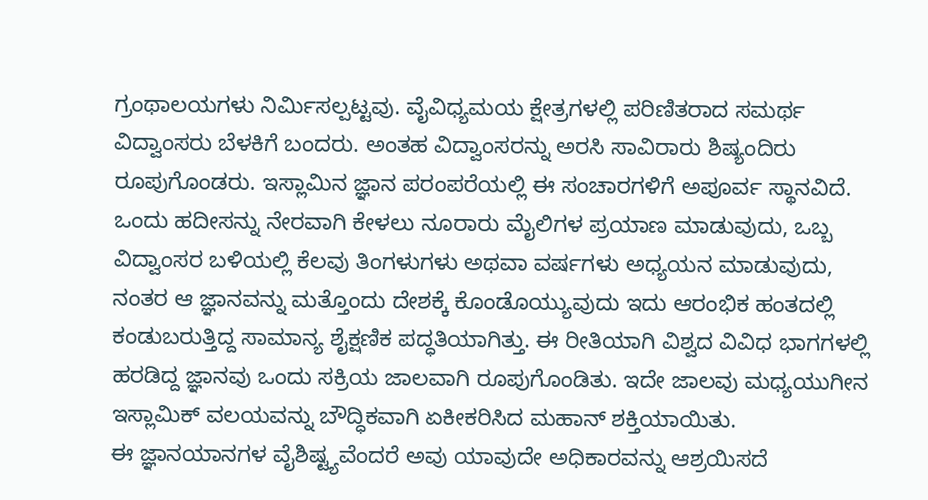ಗ್ರಂಥಾಲಯಗಳು ನಿರ್ಮಿಸಲ್ಪಟ್ಟವು. ವೈವಿಧ್ಯಮಯ ಕ್ಷೇತ್ರಗಳಲ್ಲಿ ಪರಿಣಿತರಾದ ಸಮರ್ಥ ವಿದ್ವಾಂಸರು ಬೆಳಕಿಗೆ ಬಂದರು. ಅಂತಹ ವಿದ್ವಾಂಸರನ್ನು ಅರಸಿ ಸಾವಿರಾರು ಶಿಷ್ಯಂದಿರು ರೂಪುಗೊಂಡರು. ಇಸ್ಲಾಮಿನ ಜ್ಞಾನ ಪರಂಪರೆಯಲ್ಲಿ ಈ ಸಂಚಾರಗಳಿಗೆ ಅಪೂರ್ವ ಸ್ಥಾನವಿದೆ. ಒಂದು ಹದೀಸನ್ನು ನೇರವಾಗಿ ಕೇಳಲು ನೂರಾರು ಮೈಲಿಗಳ ಪ್ರಯಾಣ ಮಾಡುವುದು, ಒಬ್ಬ ವಿದ್ವಾಂಸರ ಬಳಿಯಲ್ಲಿ ಕೆಲವು ತಿಂಗಳುಗಳು ಅಥವಾ ವರ್ಷಗಳು ಅಧ್ಯಯನ ಮಾಡುವುದು, ನಂತರ ಆ ಜ್ಞಾನವನ್ನು ಮತ್ತೊಂದು ದೇಶಕ್ಕೆ ಕೊಂಡೊಯ್ಯುವುದು ಇದು ಆರಂಭಿಕ ಹಂತದಲ್ಲಿ ಕಂಡುಬರುತ್ತಿದ್ದ ಸಾಮಾನ್ಯ ಶೈಕ್ಷಣಿಕ ಪದ್ಧತಿಯಾಗಿತ್ತು. ಈ ರೀತಿಯಾಗಿ ವಿಶ್ವದ ವಿವಿಧ ಭಾಗಗಳಲ್ಲಿ ಹರಡಿದ್ದ ಜ್ಞಾನವು ಒಂದು ಸಕ್ರಿಯ ಜಾಲವಾಗಿ ರೂಪುಗೊಂಡಿತು. ಇದೇ ಜಾಲವು ಮಧ್ಯಯುಗೀನ ಇಸ್ಲಾಮಿಕ್ ವಲಯವನ್ನು ಬೌದ್ಧಿಕವಾಗಿ ಏಕೀಕರಿಸಿದ ಮಹಾನ್ ಶಕ್ತಿಯಾಯಿತು.
ಈ ಜ್ಞಾನಯಾನಗಳ ವೈಶಿಷ್ಟ್ಯವೆಂದರೆ ಅವು ಯಾವುದೇ ಅಧಿಕಾರವನ್ನು ಆಶ್ರಯಿಸದೆ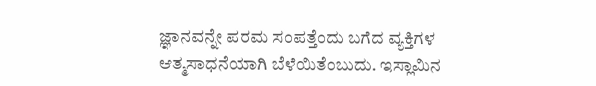ಜ್ಞಾನವನ್ನೇ ಪರಮ ಸಂಪತ್ತೆಂದು ಬಗೆದ ವ್ಯಕ್ತಿಗಳ ಆತ್ಮಸಾಧನೆಯಾಗಿ ಬೆಳೆಯಿತೆಂಬುದು. ಇಸ್ಲಾಮಿನ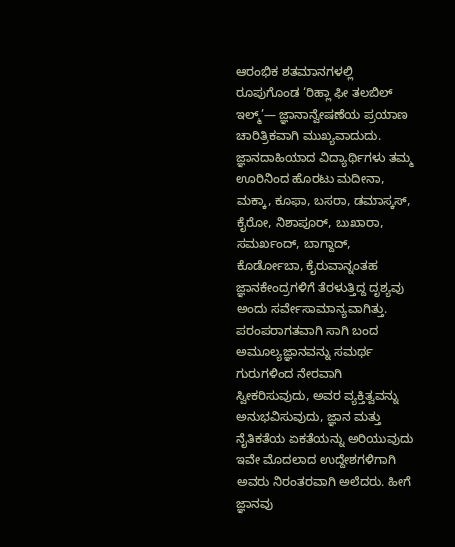ಆರಂಭಿಕ ಶತಮಾನಗಳಲ್ಲಿ ರೂಪುಗೊಂಡ ‘ರಿಹ್ಲಾ ಫೀ ತಲಬಿಲ್ ಇಲ್ಮ್’— ಜ್ಞಾನಾನ್ವೇಷಣೆಯ ಪ್ರಯಾಣ ಚಾರಿತ್ರಿಕವಾಗಿ ಮುಖ್ಯವಾದುದು. ಜ್ಞಾನದಾಹಿಯಾದ ವಿದ್ಯಾರ್ಥಿಗಳು ತಮ್ಮ ಊರಿನಿಂದ ಹೊರಟು ಮದೀನಾ, ಮಕ್ಕಾ, ಕೂಫಾ, ಬಸರಾ, ಡಮಾಸ್ಕಸ್, ಕೈರೋ, ನಿಶಾಪೂರ್, ಬುಖಾರಾ, ಸಮರ್ಖಂದ್, ಬಾಗ್ದಾದ್, ಕೊರ್ಡೋಬಾ, ಕೈರುವಾನ್ನಂತಹ ಜ್ಞಾನಕೇಂದ್ರಗಳಿಗೆ ತೆರಳುತ್ತಿದ್ದ ದೃಶ್ಯವು ಅಂದು ಸರ್ವೇಸಾಮಾನ್ಯವಾಗಿತ್ತು. ಪರಂಪರಾಗತವಾಗಿ ಸಾಗಿ ಬಂದ ಅಮೂಲ್ಯಜ್ಞಾನವನ್ನು ಸಮರ್ಥ ಗುರುಗಳಿಂದ ನೇರವಾಗಿ ಸ್ವೀಕರಿಸುವುದು, ಅವರ ವ್ಯಕ್ತಿತ್ವವನ್ನು ಅನುಭವಿಸುವುದು, ಜ್ಞಾನ ಮತ್ತು ನೈತಿಕತೆಯ ಏಕತೆಯನ್ನು ಅರಿಯುವುದು ಇವೇ ಮೊದಲಾದ ಉದ್ದೇಶಗಳಿಗಾಗಿ ಅವರು ನಿರಂತರವಾಗಿ ಅಲೆದರು. ಹೀಗೆ ಜ್ಞಾನವು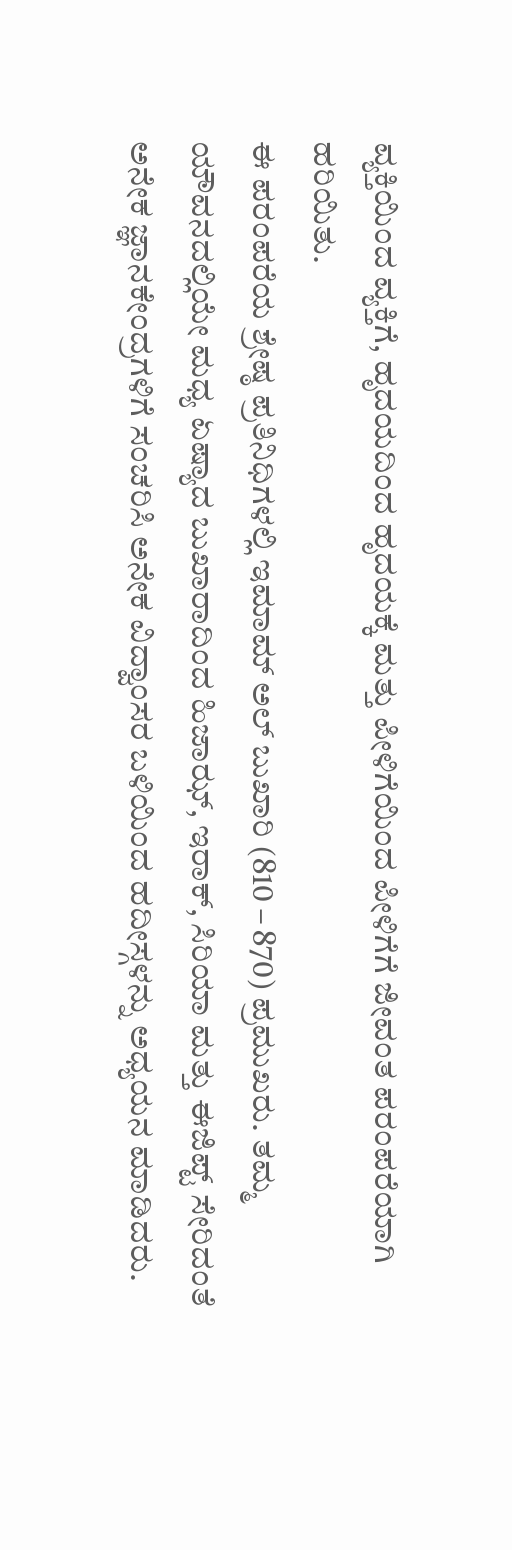ವ್ಯಕ್ತಿಯಿಂದ ವ್ಯಕ್ತಿಗೆ, ಹೃದಯದಿಂದ ಹೃದಯಕ್ಕೆ ಮತ್ತು ಪೀಳಿಗೆಯಿಂದ ಪೀಳಿಗೆಗೆ ಜೀವಂತ ಪರಂಪರೆಯಾಗಿ ಹರಿಯಿತು.
ಈ ಪರಂಪರೆಯ ಶ್ರೇಷ್ಠ ಪ್ರತಿನಿಧಿಗಳಲ್ಲಿ ಇಮಾಮ್ ಅಲ್ ಬುಖಾರಿ (810 – 870) ಪ್ರಮುಖರು. ತಮ್ಮ ಯೌವನದಲ್ಲಿಯೇ ಮಧ್ಯ ಏಷ್ಯಾದ ಬುಖಾರಾದಿಂದ ಹಿಜಾಝ್, ಇರಾಕ್, ಸಿರಿಯಾ ಮತ್ತು ಈಜಿಪ್ಟ್ ಸೇರಿದಂತೆ ಅನೇಕ ಜ್ಞಾನಕೇಂದ್ರಗಳಿಗೆ ಸಂಚರಿಸಿ ಅನೇಕ ವಿದ್ವಾಂಸರ ಬಳಿಯಿಂದ ಹದೀಸ್ಗಳನ್ನು ಅಧ್ಯಯನ ಮಾಡಿದರು.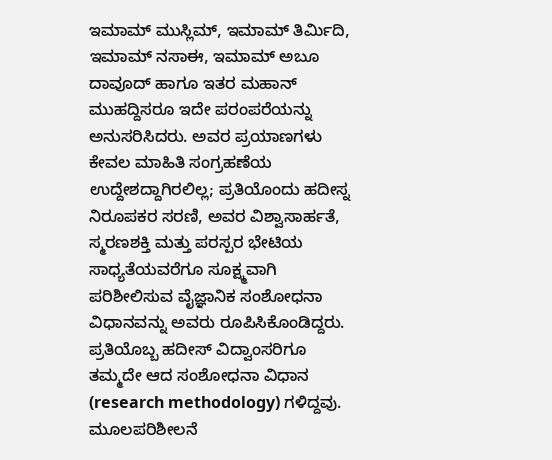ಇಮಾಮ್ ಮುಸ್ಲಿಮ್, ಇಮಾಮ್ ತಿರ್ಮಿದಿ, ಇಮಾಮ್ ನಸಾಈ, ಇಮಾಮ್ ಅಬೂ ದಾವೂದ್ ಹಾಗೂ ಇತರ ಮಹಾನ್ ಮುಹದ್ದಿಸರೂ ಇದೇ ಪರಂಪರೆಯನ್ನು ಅನುಸರಿಸಿದರು. ಅವರ ಪ್ರಯಾಣಗಳು ಕೇವಲ ಮಾಹಿತಿ ಸಂಗ್ರಹಣೆಯ ಉದ್ದೇಶದ್ದಾಗಿರಲಿಲ್ಲ; ಪ್ರತಿಯೊಂದು ಹದೀಸ್ನ ನಿರೂಪಕರ ಸರಣಿ, ಅವರ ವಿಶ್ವಾಸಾರ್ಹತೆ, ಸ್ಮರಣಶಕ್ತಿ ಮತ್ತು ಪರಸ್ಪರ ಭೇಟಿಯ ಸಾಧ್ಯತೆಯವರೆಗೂ ಸೂಕ್ಷ್ಮವಾಗಿ ಪರಿಶೀಲಿಸುವ ವೈಜ್ಞಾನಿಕ ಸಂಶೋಧನಾ ವಿಧಾನವನ್ನು ಅವರು ರೂಪಿಸಿಕೊಂಡಿದ್ದರು. ಪ್ರತಿಯೊಬ್ಬ ಹದೀಸ್ ವಿದ್ವಾಂಸರಿಗೂ ತಮ್ಮದೇ ಆದ ಸಂಶೋಧನಾ ವಿಧಾನ (research methodology) ಗಳಿದ್ದವು. ಮೂಲಪರಿಶೀಲನೆ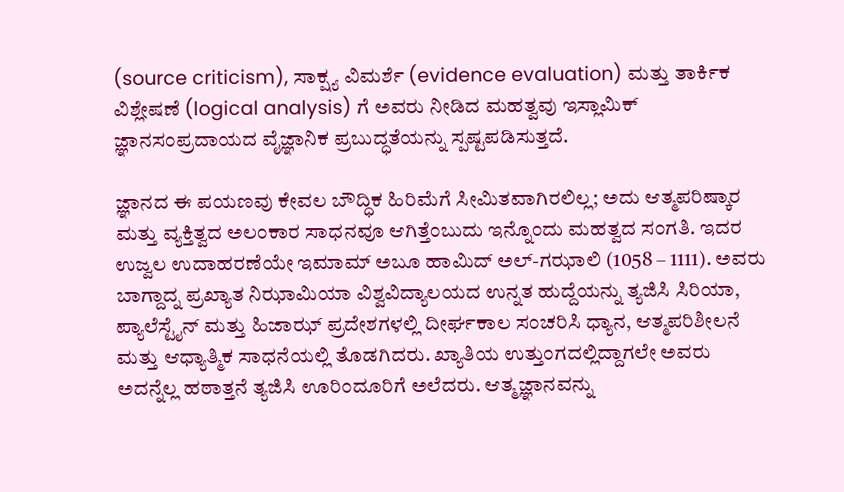(source criticism), ಸಾಕ್ಷ್ಯ ವಿಮರ್ಶೆ (evidence evaluation) ಮತ್ತು ತಾರ್ಕಿಕ ವಿಶ್ಲೇಷಣೆ (logical analysis) ಗೆ ಅವರು ನೀಡಿದ ಮಹತ್ವವು ಇಸ್ಲಾಮಿಕ್ ಜ್ಞಾನಸಂಪ್ರದಾಯದ ವೈಜ್ಞಾನಿಕ ಪ್ರಬುದ್ಧತೆಯನ್ನು ಸ್ಪಷ್ಟಪಡಿಸುತ್ತದೆ.

ಜ್ಞಾನದ ಈ ಪಯಣವು ಕೇವಲ ಬೌದ್ಧಿಕ ಹಿರಿಮೆಗೆ ಸೀಮಿತವಾಗಿರಲಿಲ್ಲ; ಅದು ಆತ್ಮಪರಿಷ್ಕಾರ ಮತ್ತು ವ್ಯಕ್ತಿತ್ವದ ಅಲಂಕಾರ ಸಾಧನವೂ ಆಗಿತ್ತೆಂಬುದು ಇನ್ನೊಂದು ಮಹತ್ವದ ಸಂಗತಿ. ಇದರ ಉಜ್ವಲ ಉದಾಹರಣೆಯೇ ಇಮಾಮ್ ಅಬೂ ಹಾಮಿದ್ ಅಲ್-ಗಝಾಲಿ (1058 – 1111). ಅವರು ಬಾಗ್ದಾದ್ನ ಪ್ರಖ್ಯಾತ ನಿಝಾಮಿಯಾ ವಿಶ್ವವಿದ್ಯಾಲಯದ ಉನ್ನತ ಹುದ್ದೆಯನ್ನು ತ್ಯಜಿಸಿ ಸಿರಿಯಾ, ಪ್ಯಾಲೆಸ್ಟೈನ್ ಮತ್ತು ಹಿಜಾಝ್ ಪ್ರದೇಶಗಳಲ್ಲಿ ದೀರ್ಘಕಾಲ ಸಂಚರಿಸಿ ಧ್ಯಾನ, ಆತ್ಮಪರಿಶೀಲನೆ ಮತ್ತು ಆಧ್ಯಾತ್ಮಿಕ ಸಾಧನೆಯಲ್ಲಿ ತೊಡಗಿದರು. ಖ್ಯಾತಿಯ ಉತ್ತುಂಗದಲ್ಲಿದ್ದಾಗಲೇ ಅವರು ಅದನ್ನೆಲ್ಲ ಹಠಾತ್ತನೆ ತ್ಯಜಿಸಿ ಊರಿಂದೂರಿಗೆ ಅಲೆದರು. ಆತ್ಮಜ್ಞಾನವನ್ನು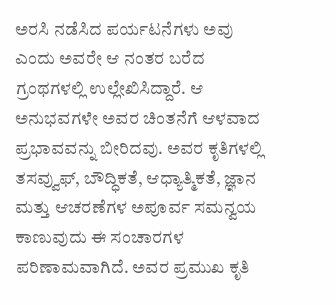ಅರಸಿ ನಡೆಸಿದ ಪರ್ಯಟನೆಗಳು ಅವು ಎಂದು ಅವರೇ ಆ ನಂತರ ಬರೆದ ಗ್ರಂಥಗಳಲ್ಲಿ ಉಲ್ಲೇಖಿಸಿದ್ದಾರೆ. ಆ ಅನುಭವಗಳೇ ಅವರ ಚಿಂತನೆಗೆ ಆಳವಾದ ಪ್ರಭಾವವನ್ನು ಬೀರಿದವು. ಅವರ ಕೃತಿಗಳಲ್ಲಿ ತಸವ್ವುಫ್, ಬೌದ್ಧಿಕತೆ, ಆಧ್ಯಾತ್ಮಿಕತೆ, ಜ್ಞಾನ ಮತ್ತು ಆಚರಣೆಗಳ ಅಪೂರ್ವ ಸಮನ್ವಯ ಕಾಣುವುದು ಈ ಸಂಚಾರಗಳ ಪರಿಣಾಮವಾಗಿದೆ. ಅವರ ಪ್ರಮುಖ ಕೃತಿ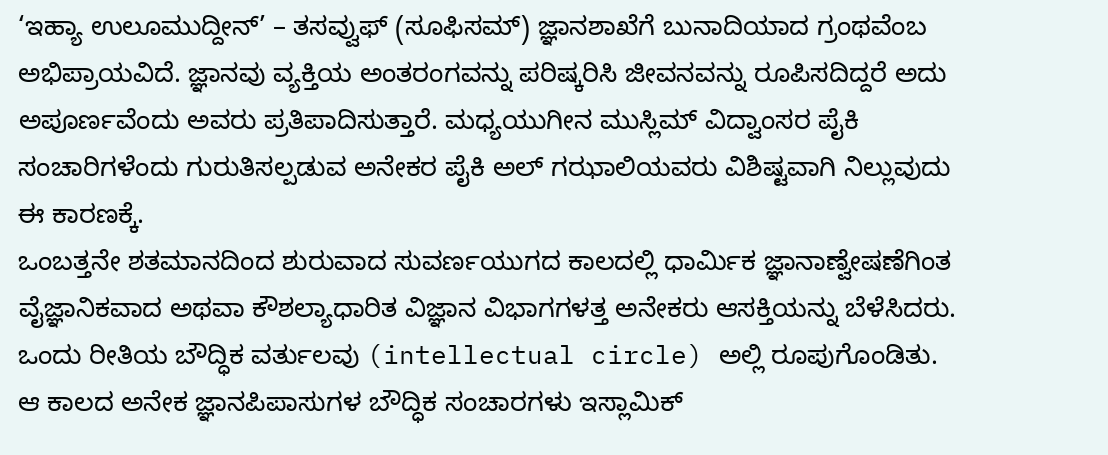‘ಇಹ್ಯಾ ಉಲೂಮುದ್ದೀನ್’ – ತಸವ್ವುಫ್ (ಸೂಫಿಸಮ್) ಜ್ಞಾನಶಾಖೆಗೆ ಬುನಾದಿಯಾದ ಗ್ರಂಥವೆಂಬ ಅಭಿಪ್ರಾಯವಿದೆ. ಜ್ಞಾನವು ವ್ಯಕ್ತಿಯ ಅಂತರಂಗವನ್ನು ಪರಿಷ್ಕರಿಸಿ ಜೀವನವನ್ನು ರೂಪಿಸದಿದ್ದರೆ ಅದು ಅಪೂರ್ಣವೆಂದು ಅವರು ಪ್ರತಿಪಾದಿಸುತ್ತಾರೆ. ಮಧ್ಯಯುಗೀನ ಮುಸ್ಲಿಮ್ ವಿದ್ವಾಂಸರ ಪೈಕಿ ಸಂಚಾರಿಗಳೆಂದು ಗುರುತಿಸಲ್ಪಡುವ ಅನೇಕರ ಪೈಕಿ ಅಲ್ ಗಝಾಲಿಯವರು ವಿಶಿಷ್ಟವಾಗಿ ನಿಲ್ಲುವುದು ಈ ಕಾರಣಕ್ಕೆ.
ಒಂಬತ್ತನೇ ಶತಮಾನದಿಂದ ಶುರುವಾದ ಸುವರ್ಣಯುಗದ ಕಾಲದಲ್ಲಿ ಧಾರ್ಮಿಕ ಜ್ಞಾನಾಣ್ವೇಷಣೆಗಿಂತ ವೈಜ್ಞಾನಿಕವಾದ ಅಥವಾ ಕೌಶಲ್ಯಾಧಾರಿತ ವಿಜ್ಞಾನ ವಿಭಾಗಗಳತ್ತ ಅನೇಕರು ಆಸಕ್ತಿಯನ್ನು ಬೆಳೆಸಿದರು. ಒಂದು ರೀತಿಯ ಬೌದ್ಧಿಕ ವರ್ತುಲವು (intellectual circle) ಅಲ್ಲಿ ರೂಪುಗೊಂಡಿತು. ಆ ಕಾಲದ ಅನೇಕ ಜ್ಞಾನಪಿಪಾಸುಗಳ ಬೌದ್ಧಿಕ ಸಂಚಾರಗಳು ಇಸ್ಲಾಮಿಕ್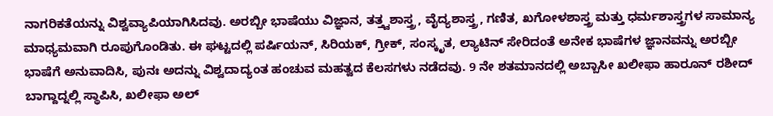ನಾಗರಿಕತೆಯನ್ನು ವಿಶ್ವವ್ಯಾಪಿಯಾಗಿಸಿದವು. ಅರಬ್ಬೀ ಭಾಷೆಯು ವಿಜ್ಞಾನ, ತತ್ತ್ವಶಾಸ್ತ್ರ, ವೈದ್ಯಶಾಸ್ತ್ರ, ಗಣಿತ, ಖಗೋಳಶಾಸ್ತ್ರ ಮತ್ತು ಧರ್ಮಶಾಸ್ತ್ರಗಳ ಸಾಮಾನ್ಯ ಮಾಧ್ಯಮವಾಗಿ ರೂಪುಗೊಂಡಿತು. ಈ ಘಟ್ಟದಲ್ಲಿ ಪರ್ಷಿಯನ್, ಸಿರಿಯಕ್, ಗ್ರೀಕ್, ಸಂಸ್ಕೃತ, ಲ್ಯಾಟಿನ್ ಸೇರಿದಂತೆ ಅನೇಕ ಭಾಷೆಗಳ ಜ್ಞಾನವನ್ನು ಅರಬ್ಬೀ ಭಾಷೆಗೆ ಅನುವಾದಿಸಿ, ಪುನಃ ಅದನ್ನು ವಿಶ್ವದಾದ್ಯಂತ ಹಂಚುವ ಮಹತ್ವದ ಕೆಲಸಗಳು ನಡೆದವು. 9 ನೇ ಶತಮಾನದಲ್ಲಿ ಅಬ್ಬಾಸೀ ಖಲೀಫಾ ಹಾರೂನ್ ರಶೀದ್ ಬಾಗ್ದಾದ್ನಲ್ಲಿ ಸ್ಥಾಪಿಸಿ, ಖಲೀಫಾ ಅಲ್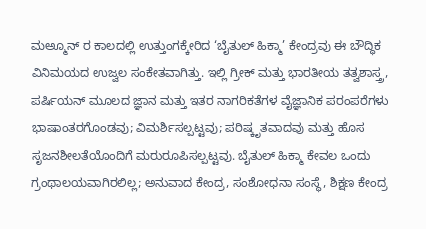ಮಅ್ಮೂನ್ ರ ಕಾಲದಲ್ಲಿ ಉತ್ತುಂಗಕ್ಕೇರಿದ ‘ಬೈತುಲ್ ಹಿಕ್ಮಾ’ ಕೇಂದ್ರವು ಈ ಬೌದ್ಧಿಕ ವಿನಿಮಯದ ಉಜ್ವಲ ಸಂಕೇತವಾಗಿತ್ತು. ಇಲ್ಲಿ ಗ್ರೀಕ್ ಮತ್ತು ಭಾರತೀಯ ತತ್ವಶಾಸ್ತ್ರ, ಪರ್ಷಿಯನ್ ಮೂಲದ ಜ್ಞಾನ ಮತ್ತು ಇತರ ನಾಗರಿಕತೆಗಳ ವೈಜ್ಞಾನಿಕ ಪರಂಪರೆಗಳು ಭಾಷಾಂತರಗೊಂಡವು; ವಿಮರ್ಶಿಸಲ್ಪಟ್ಟವು; ಪರಿಷ್ಕೃತವಾದವು ಮತ್ತು ಹೊಸ ಸೃಜನಶೀಲತೆಯೊಂದಿಗೆ ಮರುರೂಪಿಸಲ್ಪಟ್ಟವು. ಬೈತುಲ್ ಹಿಕ್ಮಾ ಕೇವಲ ಒಂದು ಗ್ರಂಥಾಲಯವಾಗಿರಲಿಲ್ಲ; ಅನುವಾದ ಕೇಂದ್ರ, ಸಂಶೋಧನಾ ಸಂಸ್ಥೆ, ಶಿಕ್ಷಣ ಕೇಂದ್ರ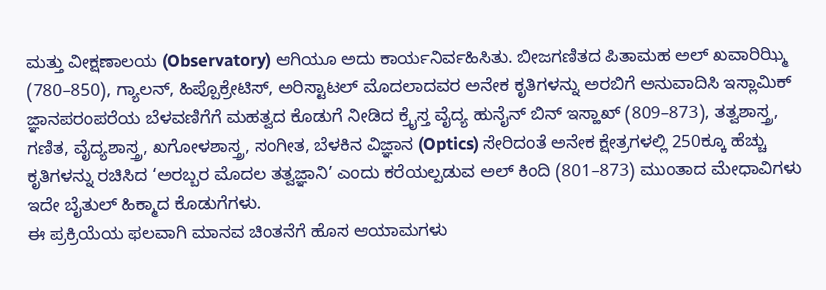ಮತ್ತು ವೀಕ್ಷಣಾಲಯ (Observatory) ಆಗಿಯೂ ಅದು ಕಾರ್ಯನಿರ್ವಹಿಸಿತು. ಬೀಜಗಣಿತದ ಪಿತಾಮಹ ಅಲ್ ಖವಾರಿಝ್ಮಿ (780–850), ಗ್ಯಾಲನ್, ಹಿಪ್ಪೊಕ್ರೇಟಿಸ್, ಅರಿಸ್ಟಾಟಲ್ ಮೊದಲಾದವರ ಅನೇಕ ಕೃತಿಗಳನ್ನು ಅರಬಿಗೆ ಅನುವಾದಿಸಿ ಇಸ್ಲಾಮಿಕ್ ಜ್ಞಾನಪರಂಪರೆಯ ಬೆಳವಣಿಗೆಗೆ ಮಹತ್ವದ ಕೊಡುಗೆ ನೀಡಿದ ಕ್ರೈಸ್ತ ವೈದ್ಯ ಹುನೈನ್ ಬಿನ್ ಇಸ್ಹಾಖ್ (809–873), ತತ್ವಶಾಸ್ತ್ರ, ಗಣಿತ, ವೈದ್ಯಶಾಸ್ತ್ರ, ಖಗೋಳಶಾಸ್ತ್ರ, ಸಂಗೀತ, ಬೆಳಕಿನ ವಿಜ್ಞಾನ (Optics) ಸೇರಿದಂತೆ ಅನೇಕ ಕ್ಷೇತ್ರಗಳಲ್ಲಿ 250ಕ್ಕೂ ಹೆಚ್ಚು ಕೃತಿಗಳನ್ನು ರಚಿಸಿದ ‘ಅರಬ್ಬರ ಮೊದಲ ತತ್ವಜ್ಞಾನಿ’ ಎಂದು ಕರೆಯಲ್ಪಡುವ ಅಲ್ ಕಿಂದಿ (801–873) ಮುಂತಾದ ಮೇಧಾವಿಗಳು ಇದೇ ಬೈತುಲ್ ಹಿಕ್ಮಾದ ಕೊಡುಗೆಗಳು.
ಈ ಪ್ರಕ್ರಿಯೆಯ ಫಲವಾಗಿ ಮಾನವ ಚಿಂತನೆಗೆ ಹೊಸ ಆಯಾಮಗಳು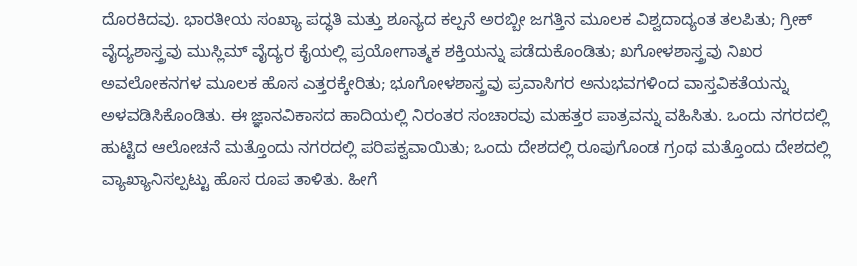ದೊರಕಿದವು. ಭಾರತೀಯ ಸಂಖ್ಯಾ ಪದ್ಧತಿ ಮತ್ತು ಶೂನ್ಯದ ಕಲ್ಪನೆ ಅರಬ್ಬೀ ಜಗತ್ತಿನ ಮೂಲಕ ವಿಶ್ವದಾದ್ಯಂತ ತಲಪಿತು; ಗ್ರೀಕ್ ವೈದ್ಯಶಾಸ್ತ್ರವು ಮುಸ್ಲಿಮ್ ವೈದ್ಯರ ಕೈಯಲ್ಲಿ ಪ್ರಯೋಗಾತ್ಮಕ ಶಕ್ತಿಯನ್ನು ಪಡೆದುಕೊಂಡಿತು; ಖಗೋಳಶಾಸ್ತ್ರವು ನಿಖರ ಅವಲೋಕನಗಳ ಮೂಲಕ ಹೊಸ ಎತ್ತರಕ್ಕೇರಿತು; ಭೂಗೋಳಶಾಸ್ತ್ರವು ಪ್ರವಾಸಿಗರ ಅನುಭವಗಳಿಂದ ವಾಸ್ತವಿಕತೆಯನ್ನು ಅಳವಡಿಸಿಕೊಂಡಿತು. ಈ ಜ್ಞಾನವಿಕಾಸದ ಹಾದಿಯಲ್ಲಿ ನಿರಂತರ ಸಂಚಾರವು ಮಹತ್ತರ ಪಾತ್ರವನ್ನು ವಹಿಸಿತು. ಒಂದು ನಗರದಲ್ಲಿ ಹುಟ್ಟಿದ ಆಲೋಚನೆ ಮತ್ತೊಂದು ನಗರದಲ್ಲಿ ಪರಿಪಕ್ವವಾಯಿತು; ಒಂದು ದೇಶದಲ್ಲಿ ರೂಪುಗೊಂಡ ಗ್ರಂಥ ಮತ್ತೊಂದು ದೇಶದಲ್ಲಿ ವ್ಯಾಖ್ಯಾನಿಸಲ್ಪಟ್ಟು ಹೊಸ ರೂಪ ತಾಳಿತು. ಹೀಗೆ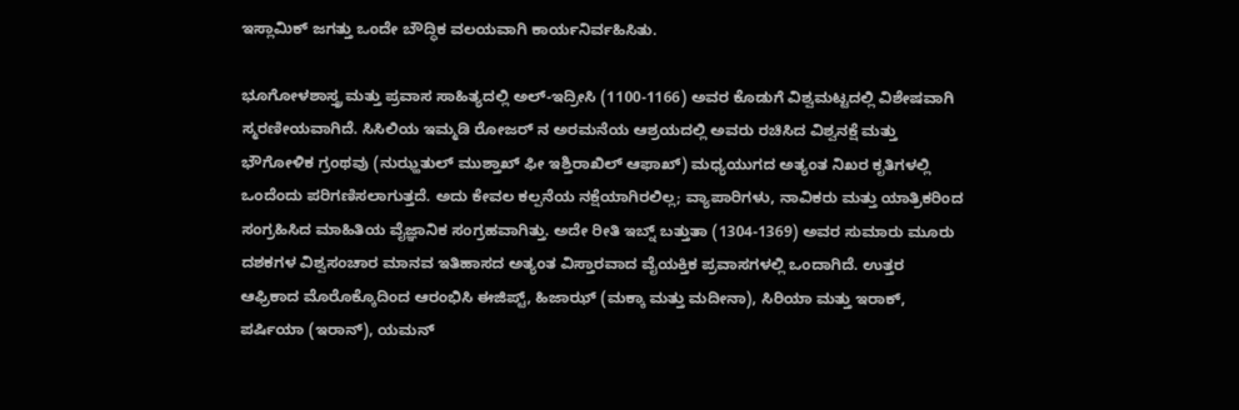ಇಸ್ಲಾಮಿಕ್ ಜಗತ್ತು ಒಂದೇ ಬೌದ್ಧಿಕ ವಲಯವಾಗಿ ಕಾರ್ಯನಿರ್ವಹಿಸಿತು.

ಭೂಗೋಳಶಾಸ್ತ್ರ ಮತ್ತು ಪ್ರವಾಸ ಸಾಹಿತ್ಯದಲ್ಲಿ ಅಲ್-ಇದ್ರೀಸಿ (1100-1166) ಅವರ ಕೊಡುಗೆ ವಿಶ್ವಮಟ್ಟದಲ್ಲಿ ವಿಶೇಷವಾಗಿ ಸ್ಮರಣೀಯವಾಗಿದೆ. ಸಿಸಿಲಿಯ ಇಮ್ಮಡಿ ರೋಜರ್ ನ ಅರಮನೆಯ ಆಶ್ರಯದಲ್ಲಿ ಅವರು ರಚಿಸಿದ ವಿಶ್ವನಕ್ಷೆ ಮತ್ತು ಭೌಗೋಳಿಕ ಗ್ರಂಥವು (ನುಝ್ಹತುಲ್ ಮುಶ್ತಾಖ್ ಫೀ ಇಶ್ತಿರಾಖಿಲ್ ಆಫಾಖ್) ಮಧ್ಯಯುಗದ ಅತ್ಯಂತ ನಿಖರ ಕೃತಿಗಳಲ್ಲಿ ಒಂದೆಂದು ಪರಿಗಣಿಸಲಾಗುತ್ತದೆ. ಅದು ಕೇವಲ ಕಲ್ಪನೆಯ ನಕ್ಷೆಯಾಗಿರಲಿಲ್ಲ; ವ್ಯಾಪಾರಿಗಳು, ನಾವಿಕರು ಮತ್ತು ಯಾತ್ರಿಕರಿಂದ ಸಂಗ್ರಹಿಸಿದ ಮಾಹಿತಿಯ ವೈಜ್ಞಾನಿಕ ಸಂಗ್ರಹವಾಗಿತ್ತು. ಅದೇ ರೀತಿ ಇಬ್ನ್ ಬತ್ತುತಾ (1304-1369) ಅವರ ಸುಮಾರು ಮೂರು ದಶಕಗಳ ವಿಶ್ವಸಂಚಾರ ಮಾನವ ಇತಿಹಾಸದ ಅತ್ಯಂತ ವಿಸ್ತಾರವಾದ ವೈಯಕ್ತಿಕ ಪ್ರವಾಸಗಳಲ್ಲಿ ಒಂದಾಗಿದೆ. ಉತ್ತರ ಆಫ್ರಿಕಾದ ಮೊರೊಕ್ಕೊದಿಂದ ಆರಂಭಿಸಿ ಈಜಿಪ್ಟ್, ಹಿಜಾಝ್ (ಮಕ್ಕಾ ಮತ್ತು ಮದೀನಾ), ಸಿರಿಯಾ ಮತ್ತು ಇರಾಕ್, ಪರ್ಷಿಯಾ (ಇರಾನ್), ಯಮನ್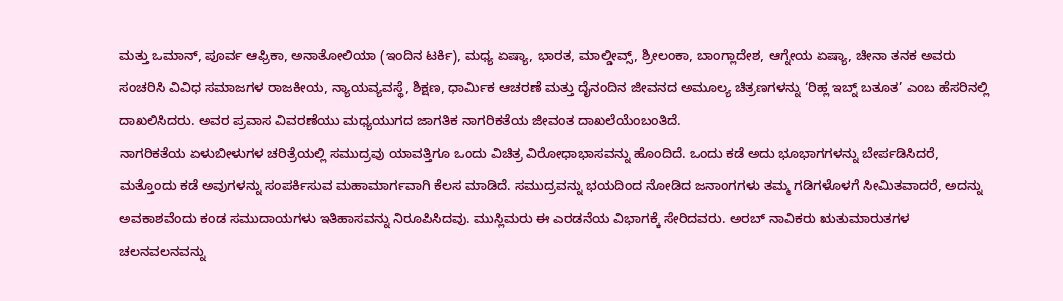ಮತ್ತು ಒಮಾನ್, ಪೂರ್ವ ಆಫ್ರಿಕಾ, ಅನಾತೋಲಿಯಾ (ಇಂದಿನ ಟರ್ಕಿ), ಮಧ್ಯ ಏಷ್ಯಾ, ಭಾರತ, ಮಾಲ್ಡೀವ್ಸ್, ಶ್ರೀಲಂಕಾ, ಬಾಂಗ್ಲಾದೇಶ, ಆಗ್ನೇಯ ಏಷ್ಯಾ, ಚೀನಾ ತನಕ ಅವರು ಸಂಚರಿಸಿ ವಿವಿಧ ಸಮಾಜಗಳ ರಾಜಕೀಯ, ನ್ಯಾಯವ್ಯವಸ್ಥೆ, ಶಿಕ್ಷಣ, ಧಾರ್ಮಿಕ ಆಚರಣೆ ಮತ್ತು ದೈನಂದಿನ ಜೀವನದ ಅಮೂಲ್ಯ ಚಿತ್ರಣಗಳನ್ನು ‘ರಿಹ್ಲ ಇಬ್ನ್ ಬತೂತ’ ಎಂಬ ಹೆಸರಿನಲ್ಲಿ ದಾಖಲಿಸಿದರು. ಅವರ ಪ್ರವಾಸ ವಿವರಣೆಯು ಮಧ್ಯಯುಗದ ಜಾಗತಿಕ ನಾಗರಿಕತೆಯ ಜೀವಂತ ದಾಖಲೆಯೆಂಬಂತಿದೆ.
ನಾಗರಿಕತೆಯ ಏಳುಬೀಳುಗಳ ಚರಿತ್ರೆಯಲ್ಲಿ ಸಮುದ್ರವು ಯಾವತ್ತಿಗೂ ಒಂದು ವಿಚಿತ್ರ ವಿರೋಧಾಭಾಸವನ್ನು ಹೊಂದಿದೆ. ಒಂದು ಕಡೆ ಅದು ಭೂಭಾಗಗಳನ್ನು ಬೇರ್ಪಡಿಸಿದರೆ, ಮತ್ತೊಂದು ಕಡೆ ಅವುಗಳನ್ನು ಸಂಪರ್ಕಿಸುವ ಮಹಾಮಾರ್ಗವಾಗಿ ಕೆಲಸ ಮಾಡಿದೆ. ಸಮುದ್ರವನ್ನು ಭಯದಿಂದ ನೋಡಿದ ಜನಾಂಗಗಳು ತಮ್ಮ ಗಡಿಗಳೊಳಗೆ ಸೀಮಿತವಾದರೆ, ಅದನ್ನು ಅವಕಾಶವೆಂದು ಕಂಡ ಸಮುದಾಯಗಳು ಇತಿಹಾಸವನ್ನು ನಿರೂಪಿಸಿದವು. ಮುಸ್ಲಿಮರು ಈ ಎರಡನೆಯ ವಿಭಾಗಕ್ಕೆ ಸೇರಿದವರು. ಅರಬ್ ನಾವಿಕರು ಋತುಮಾರುತಗಳ ಚಲನವಲನವನ್ನು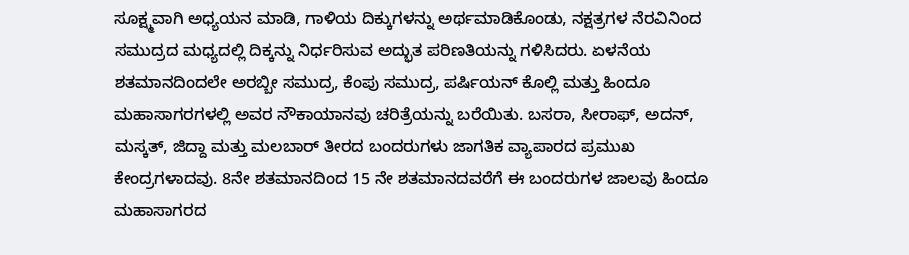ಸೂಕ್ಷ್ಮವಾಗಿ ಅಧ್ಯಯನ ಮಾಡಿ, ಗಾಳಿಯ ದಿಕ್ಕುಗಳನ್ನು ಅರ್ಥಮಾಡಿಕೊಂಡು, ನಕ್ಷತ್ರಗಳ ನೆರವಿನಿಂದ ಸಮುದ್ರದ ಮಧ್ಯದಲ್ಲಿ ದಿಕ್ಕನ್ನು ನಿರ್ಧರಿಸುವ ಅದ್ಭುತ ಪರಿಣತಿಯನ್ನು ಗಳಿಸಿದರು. ಏಳನೆಯ ಶತಮಾನದಿಂದಲೇ ಅರಬ್ಬೀ ಸಮುದ್ರ, ಕೆಂಪು ಸಮುದ್ರ, ಪರ್ಷಿಯನ್ ಕೊಲ್ಲಿ ಮತ್ತು ಹಿಂದೂ ಮಹಾಸಾಗರಗಳಲ್ಲಿ ಅವರ ನೌಕಾಯಾನವು ಚರಿತ್ರೆಯನ್ನು ಬರೆಯಿತು. ಬಸರಾ, ಸೀರಾಫ್, ಅದನ್, ಮಸ್ಕತ್, ಜಿದ್ದಾ ಮತ್ತು ಮಲಬಾರ್ ತೀರದ ಬಂದರುಗಳು ಜಾಗತಿಕ ವ್ಯಾಪಾರದ ಪ್ರಮುಖ ಕೇಂದ್ರಗಳಾದವು. 8ನೇ ಶತಮಾನದಿಂದ 15 ನೇ ಶತಮಾನದವರೆಗೆ ಈ ಬಂದರುಗಳ ಜಾಲವು ಹಿಂದೂ ಮಹಾಸಾಗರದ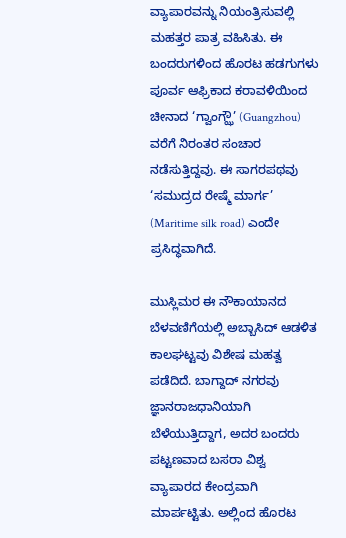ವ್ಯಾಪಾರವನ್ನು ನಿಯಂತ್ರಿಸುವಲ್ಲಿ ಮಹತ್ತರ ಪಾತ್ರ ವಹಿಸಿತು. ಈ ಬಂದರುಗಳಿಂದ ಹೊರಟ ಹಡಗುಗಳು ಪೂರ್ವ ಆಫ್ರಿಕಾದ ಕರಾವಳಿಯಿಂದ ಚೀನಾದ ‘ಗ್ವಾಂಗ್ಝೌ’ (Guangzhou) ವರೆಗೆ ನಿರಂತರ ಸಂಚಾರ ನಡೆಸುತ್ತಿದ್ದವು. ಈ ಸಾಗರಪಥವು ‘ಸಮುದ್ರದ ರೇಷ್ಮೆ ಮಾರ್ಗ’ (Maritime silk road) ಎಂದೇ ಪ್ರಸಿದ್ಧವಾಗಿದೆ.

ಮುಸ್ಲಿಮರ ಈ ನೌಕಾಯಾನದ ಬೆಳವಣಿಗೆಯಲ್ಲಿ ಅಬ್ಬಾಸಿದ್ ಆಡಳಿತ ಕಾಲಘಟ್ಟವು ವಿಶೇಷ ಮಹತ್ವ ಪಡೆದಿದೆ. ಬಾಗ್ದಾದ್ ನಗರವು ಜ್ಞಾನರಾಜಧಾನಿಯಾಗಿ ಬೆಳೆಯುತ್ತಿದ್ದಾಗ, ಅದರ ಬಂದರು ಪಟ್ಟಣವಾದ ಬಸರಾ ವಿಶ್ವ ವ್ಯಾಪಾರದ ಕೇಂದ್ರವಾಗಿ ಮಾರ್ಪಟ್ಟಿತು. ಅಲ್ಲಿಂದ ಹೊರಟ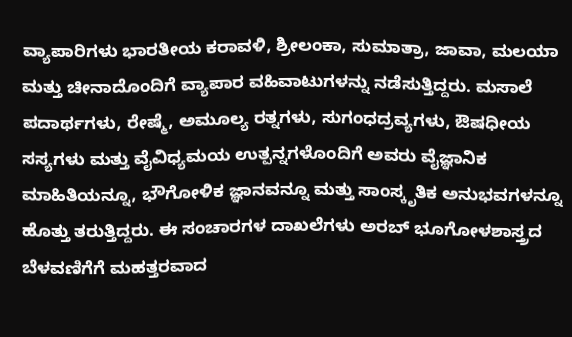ವ್ಯಾಪಾರಿಗಳು ಭಾರತೀಯ ಕರಾವಳಿ, ಶ್ರೀಲಂಕಾ, ಸುಮಾತ್ರಾ, ಜಾವಾ, ಮಲಯಾ ಮತ್ತು ಚೀನಾದೊಂದಿಗೆ ವ್ಯಾಪಾರ ವಹಿವಾಟುಗಳನ್ನು ನಡೆಸುತ್ತಿದ್ದರು. ಮಸಾಲೆ ಪದಾರ್ಥಗಳು, ರೇಷ್ಮೆ, ಅಮೂಲ್ಯ ರತ್ನಗಳು, ಸುಗಂಧದ್ರವ್ಯಗಳು, ಔಷಧೀಯ ಸಸ್ಯಗಳು ಮತ್ತು ವೈವಿಧ್ಯಮಯ ಉತ್ಪನ್ನಗಳೊಂದಿಗೆ ಅವರು ವೈಜ್ಞಾನಿಕ ಮಾಹಿತಿಯನ್ನೂ, ಭೌಗೋಳಿಕ ಜ್ಞಾನವನ್ನೂ ಮತ್ತು ಸಾಂಸ್ಕೃತಿಕ ಅನುಭವಗಳನ್ನೂ ಹೊತ್ತು ತರುತ್ತಿದ್ದರು. ಈ ಸಂಚಾರಗಳ ದಾಖಲೆಗಳು ಅರಬ್ ಭೂಗೋಳಶಾಸ್ತ್ರದ ಬೆಳವಣಿಗೆಗೆ ಮಹತ್ತರವಾದ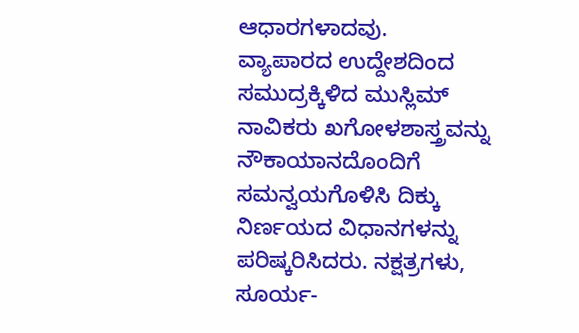ಆಧಾರಗಳಾದವು.
ವ್ಯಾಪಾರದ ಉದ್ದೇಶದಿಂದ ಸಮುದ್ರಕ್ಕಿಳಿದ ಮುಸ್ಲಿಮ್ ನಾವಿಕರು ಖಗೋಳಶಾಸ್ತ್ರವನ್ನು ನೌಕಾಯಾನದೊಂದಿಗೆ ಸಮನ್ವಯಗೊಳಿಸಿ ದಿಕ್ಕು ನಿರ್ಣಯದ ವಿಧಾನಗಳನ್ನು ಪರಿಷ್ಕರಿಸಿದರು. ನಕ್ಷತ್ರಗಳು, ಸೂರ್ಯ-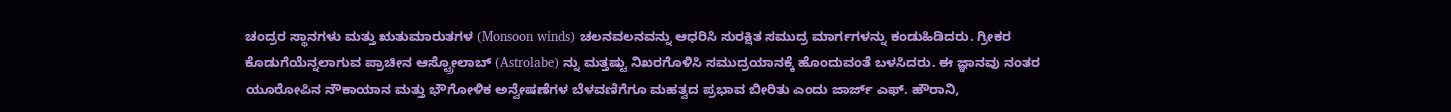ಚಂದ್ರರ ಸ್ಥಾನಗಳು ಮತ್ತು ಋತುಮಾರುತಗಳ (Monsoon winds) ಚಲನವಲನವನ್ನು ಆಧರಿಸಿ ಸುರಕ್ಷಿತ ಸಮುದ್ರ ಮಾರ್ಗಗಳನ್ನು ಕಂಡುಹಿಡಿದರು. ಗ್ರೀಕರ ಕೊಡುಗೆಯೆನ್ನಲಾಗುವ ಪ್ರಾಚೀನ ಆಸ್ಟ್ರೋಲಾಬ್ (Astrolabe) ನ್ನು ಮತ್ತಷ್ಟು ನಿಖರಗೊಳಿಸಿ ಸಮುದ್ರಯಾನಕ್ಕೆ ಹೊಂದುವಂತೆ ಬಳಸಿದರು. ಈ ಜ್ಞಾನವು ನಂತರ ಯೂರೋಪಿನ ನೌಕಾಯಾನ ಮತ್ತು ಭೌಗೋಳಿಕ ಅನ್ವೇಷಣೆಗಳ ಬೆಳವಣಿಗೆಗೂ ಮಹತ್ವದ ಪ್ರಭಾವ ಬೀರಿತು ಎಂದು ಜಾರ್ಜ್ ಎಫ್. ಹೌರಾನಿ,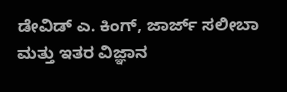ಡೇವಿಡ್ ಎ. ಕಿಂಗ್, ಜಾರ್ಜ್ ಸಲೀಬಾ ಮತ್ತು ಇತರ ವಿಜ್ಞಾನ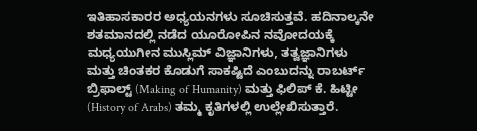ಇತಿಹಾಸಕಾರರ ಅಧ್ಯಯನಗಳು ಸೂಚಿಸುತ್ತವೆ. ಹದಿನಾಲ್ಕನೇ ಶತಮಾನದಲ್ಲಿ ನಡೆದ ಯೂರೋಪಿನ ನವೋದಯಕ್ಕೆ ಮಧ್ಯಯುಗೀನ ಮುಸ್ಲಿಮ್ ವಿಜ್ಞಾನಿಗಳು, ತತ್ವಜ್ಞಾನಿಗಳು ಮತ್ತು ಚಿಂತಕರ ಕೊಡುಗೆ ಸಾಕಷ್ಟಿದೆ ಎಂಬುದನ್ನು ರಾಬರ್ಟ್ ಬ್ರಿಫಾಲ್ಟ್ (Making of Humanity) ಮತ್ತು ಫಿಲಿಪ್ ಕೆ. ಹಿಟ್ಟೀ (History of Arabs) ತಮ್ಮ ಕೃತಿಗಳಲ್ಲಿ ಉಲ್ಲೇಖಿಸುತ್ತಾರೆ.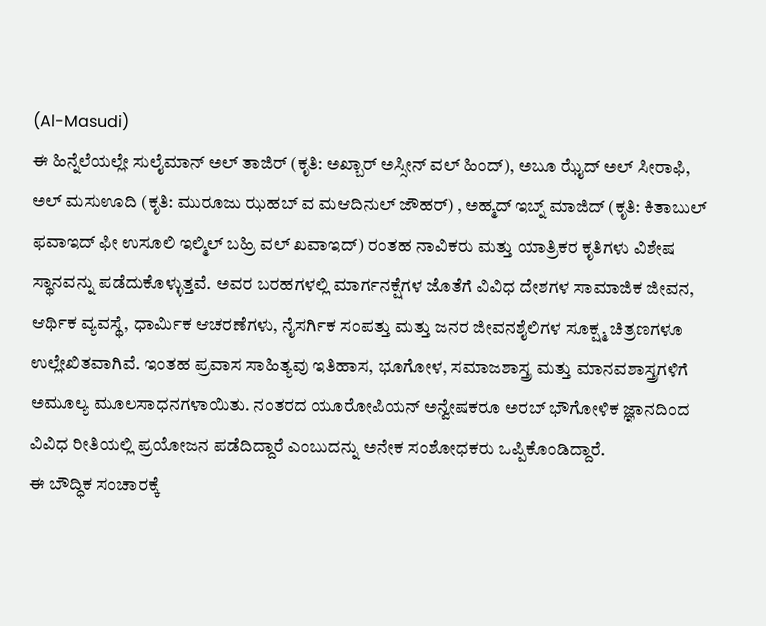(Al-Masudi)
ಈ ಹಿನ್ನೆಲೆಯಲ್ಲೇ ಸುಲೈಮಾನ್ ಅಲ್ ತಾಜಿರ್ (ಕೃತಿ: ಅಖ್ಬಾರ್ ಅಸ್ಸೀನ್ ವಲ್ ಹಿಂದ್), ಅಬೂ ಝೈದ್ ಅಲ್ ಸೀರಾಫಿ, ಅಲ್ ಮಸುಊದಿ (ಕೃತಿ: ಮುರೂಜು ಝಹಬ್ ವ ಮಆದಿನುಲ್ ಜೌಹರ್) , ಅಹ್ಮದ್ ಇಬ್ನ್ ಮಾಜಿದ್ (ಕೃತಿ: ಕಿತಾಬುಲ್ ಫವಾಇದ್ ಫೀ ಉಸೂಲಿ ಇಲ್ಮಿಲ್ ಬಹ್ರಿ ವಲ್ ಖವಾಇದ್) ರಂತಹ ನಾವಿಕರು ಮತ್ತು ಯಾತ್ರಿಕರ ಕೃತಿಗಳು ವಿಶೇಷ ಸ್ಥಾನವನ್ನು ಪಡೆದುಕೊಳ್ಳುತ್ತವೆ. ಅವರ ಬರಹಗಳಲ್ಲಿ ಮಾರ್ಗನಕ್ಷೆಗಳ ಜೊತೆಗೆ ವಿವಿಧ ದೇಶಗಳ ಸಾಮಾಜಿಕ ಜೀವನ, ಆರ್ಥಿಕ ವ್ಯವಸ್ಥೆ, ಧಾರ್ಮಿಕ ಆಚರಣೆಗಳು, ನೈಸರ್ಗಿಕ ಸಂಪತ್ತು ಮತ್ತು ಜನರ ಜೀವನಶೈಲಿಗಳ ಸೂಕ್ಷ್ಮ ಚಿತ್ರಣಗಳೂ ಉಲ್ಲೇಖಿತವಾಗಿವೆ. ಇಂತಹ ಪ್ರವಾಸ ಸಾಹಿತ್ಯವು ಇತಿಹಾಸ, ಭೂಗೋಳ, ಸಮಾಜಶಾಸ್ತ್ರ ಮತ್ತು ಮಾನವಶಾಸ್ತ್ರಗಳಿಗೆ ಅಮೂಲ್ಯ ಮೂಲಸಾಧನಗಳಾಯಿತು. ನಂತರದ ಯೂರೋಪಿಯನ್ ಅನ್ವೇಷಕರೂ ಅರಬ್ ಭೌಗೋಳಿಕ ಜ್ಞಾನದಿಂದ ವಿವಿಧ ರೀತಿಯಲ್ಲಿ ಪ್ರಯೋಜನ ಪಡೆದಿದ್ದಾರೆ ಎಂಬುದನ್ನು ಅನೇಕ ಸಂಶೋಧಕರು ಒಪ್ಪಿಕೊಂಡಿದ್ದಾರೆ.
ಈ ಬೌದ್ಧಿಕ ಸಂಚಾರಕ್ಕೆ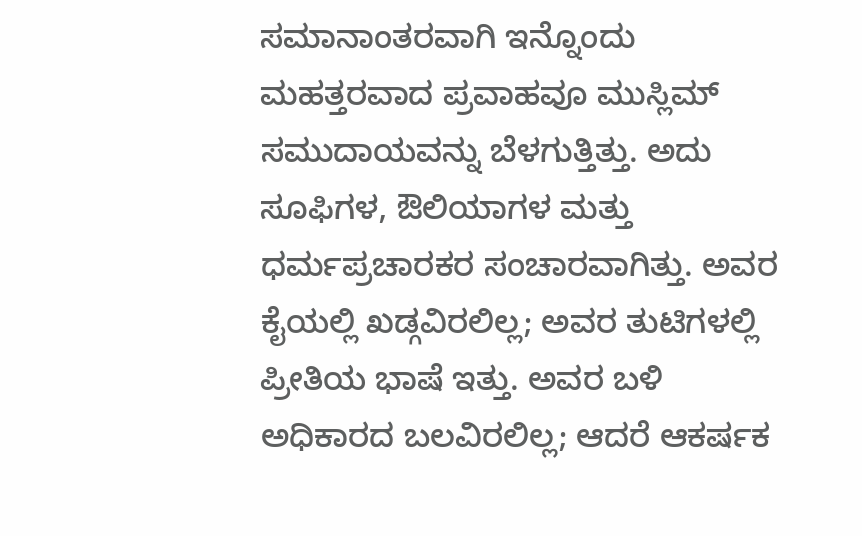ಸಮಾನಾಂತರವಾಗಿ ಇನ್ನೊಂದು ಮಹತ್ತರವಾದ ಪ್ರವಾಹವೂ ಮುಸ್ಲಿಮ್ ಸಮುದಾಯವನ್ನು ಬೆಳಗುತ್ತಿತ್ತು. ಅದು ಸೂಫಿಗಳ, ಔಲಿಯಾಗಳ ಮತ್ತು ಧರ್ಮಪ್ರಚಾರಕರ ಸಂಚಾರವಾಗಿತ್ತು. ಅವರ ಕೈಯಲ್ಲಿ ಖಡ್ಗವಿರಲಿಲ್ಲ; ಅವರ ತುಟಿಗಳಲ್ಲಿ ಪ್ರೀತಿಯ ಭಾಷೆ ಇತ್ತು. ಅವರ ಬಳಿ ಅಧಿಕಾರದ ಬಲವಿರಲಿಲ್ಲ; ಆದರೆ ಆಕರ್ಷಕ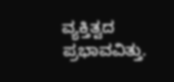ವ್ಯಕ್ತಿತ್ವದ ಪ್ರಭಾವವಿತ್ತು.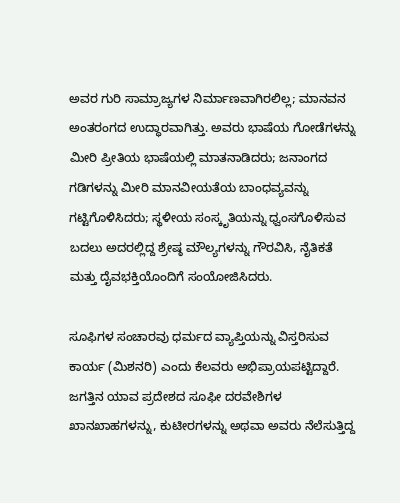ಅವರ ಗುರಿ ಸಾಮ್ರಾಜ್ಯಗಳ ನಿರ್ಮಾಣವಾಗಿರಲಿಲ್ಲ; ಮಾನವನ ಅಂತರಂಗದ ಉದ್ಧಾರವಾಗಿತ್ತು. ಅವರು ಭಾಷೆಯ ಗೋಡೆಗಳನ್ನು ಮೀರಿ ಪ್ರೀತಿಯ ಭಾಷೆಯಲ್ಲಿ ಮಾತನಾಡಿದರು; ಜನಾಂಗದ ಗಡಿಗಳನ್ನು ಮೀರಿ ಮಾನವೀಯತೆಯ ಬಾಂಧವ್ಯವನ್ನು ಗಟ್ಟಿಗೊಳಿಸಿದರು; ಸ್ಥಳೀಯ ಸಂಸ್ಕೃತಿಯನ್ನು ಧ್ವಂಸಗೊಳಿಸುವ ಬದಲು ಅದರಲ್ಲಿದ್ದ ಶ್ರೇಷ್ಠ ಮೌಲ್ಯಗಳನ್ನು ಗೌರವಿಸಿ, ನೈತಿಕತೆ ಮತ್ತು ದೈವಭಕ್ತಿಯೊಂದಿಗೆ ಸಂಯೋಜಿಸಿದರು.

ಸೂಫಿಗಳ ಸಂಚಾರವು ಧರ್ಮದ ವ್ಯಾಪ್ತಿಯನ್ನು ವಿಸ್ತರಿಸುವ ಕಾರ್ಯ (ಮಿಶನರಿ) ಎಂದು ಕೆಲವರು ಅಭಿಪ್ರಾಯಪಟ್ಟಿದ್ದಾರೆ. ಜಗತ್ತಿನ ಯಾವ ಪ್ರದೇಶದ ಸೂಫೀ ದರವೇಶಿಗಳ ಖಾನಖಾಹಗಳನ್ನು, ಕುಟೀರಗಳನ್ನು ಅಥವಾ ಅವರು ನೆಲೆಸುತ್ತಿದ್ದ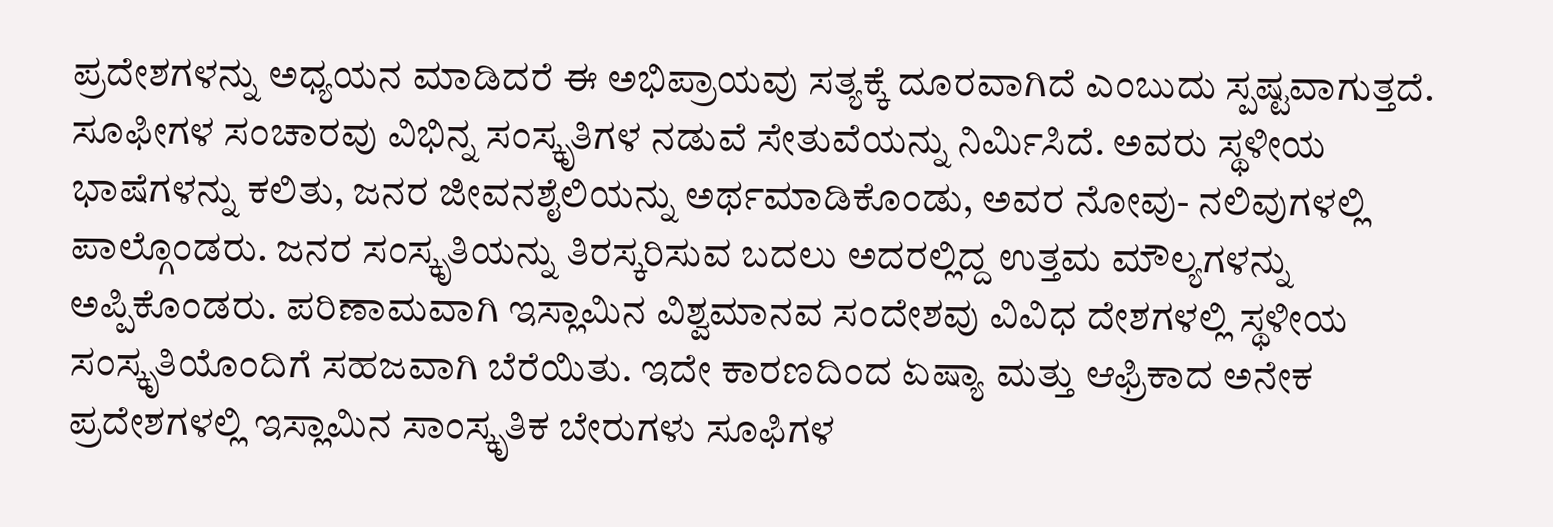ಪ್ರದೇಶಗಳನ್ನು ಅಧ್ಯಯನ ಮಾಡಿದರೆ ಈ ಅಭಿಪ್ರಾಯವು ಸತ್ಯಕ್ಕೆ ದೂರವಾಗಿದೆ ಎಂಬುದು ಸ್ಪಷ್ಟವಾಗುತ್ತದೆ. ಸೂಫೀಗಳ ಸಂಚಾರವು ವಿಭಿನ್ನ ಸಂಸ್ಕೃತಿಗಳ ನಡುವೆ ಸೇತುವೆಯನ್ನು ನಿರ್ಮಿಸಿದೆ. ಅವರು ಸ್ಥಳೀಯ ಭಾಷೆಗಳನ್ನು ಕಲಿತು, ಜನರ ಜೀವನಶೈಲಿಯನ್ನು ಅರ್ಥಮಾಡಿಕೊಂಡು, ಅವರ ನೋವು- ನಲಿವುಗಳಲ್ಲಿ ಪಾಲ್ಗೊಂಡರು. ಜನರ ಸಂಸ್ಕೃತಿಯನ್ನು ತಿರಸ್ಕರಿಸುವ ಬದಲು ಅದರಲ್ಲಿದ್ದ ಉತ್ತಮ ಮೌಲ್ಯಗಳನ್ನು ಅಪ್ಪಿಕೊಂಡರು. ಪರಿಣಾಮವಾಗಿ ಇಸ್ಲಾಮಿನ ವಿಶ್ವಮಾನವ ಸಂದೇಶವು ವಿವಿಧ ದೇಶಗಳಲ್ಲಿ ಸ್ಥಳೀಯ ಸಂಸ್ಕೃತಿಯೊಂದಿಗೆ ಸಹಜವಾಗಿ ಬೆರೆಯಿತು. ಇದೇ ಕಾರಣದಿಂದ ಏಷ್ಯಾ ಮತ್ತು ಆಫ್ರಿಕಾದ ಅನೇಕ ಪ್ರದೇಶಗಳಲ್ಲಿ ಇಸ್ಲಾಮಿನ ಸಾಂಸ್ಕೃತಿಕ ಬೇರುಗಳು ಸೂಫಿಗಳ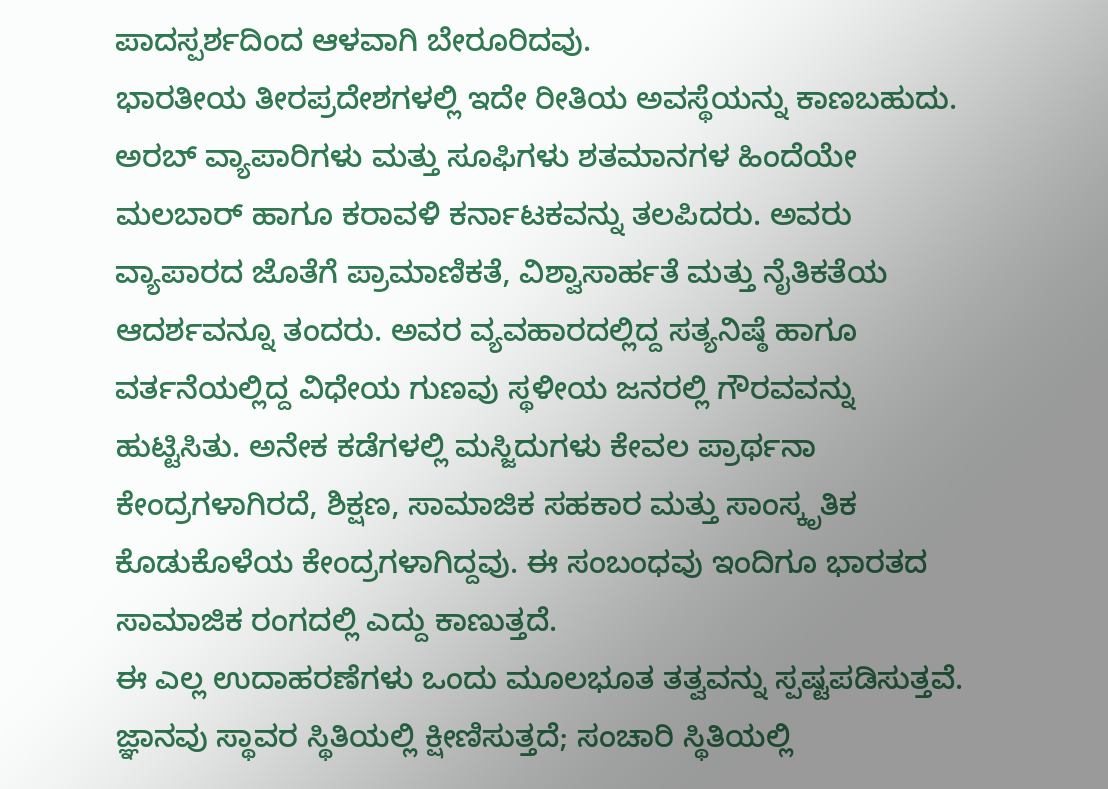ಪಾದಸ್ಪರ್ಶದಿಂದ ಆಳವಾಗಿ ಬೇರೂರಿದವು.
ಭಾರತೀಯ ತೀರಪ್ರದೇಶಗಳಲ್ಲಿ ಇದೇ ರೀತಿಯ ಅವಸ್ಥೆಯನ್ನು ಕಾಣಬಹುದು. ಅರಬ್ ವ್ಯಾಪಾರಿಗಳು ಮತ್ತು ಸೂಫಿಗಳು ಶತಮಾನಗಳ ಹಿಂದೆಯೇ ಮಲಬಾರ್ ಹಾಗೂ ಕರಾವಳಿ ಕರ್ನಾಟಕವನ್ನು ತಲಪಿದರು. ಅವರು ವ್ಯಾಪಾರದ ಜೊತೆಗೆ ಪ್ರಾಮಾಣಿಕತೆ, ವಿಶ್ವಾಸಾರ್ಹತೆ ಮತ್ತು ನೈತಿಕತೆಯ ಆದರ್ಶವನ್ನೂ ತಂದರು. ಅವರ ವ್ಯವಹಾರದಲ್ಲಿದ್ದ ಸತ್ಯನಿಷ್ಠೆ ಹಾಗೂ ವರ್ತನೆಯಲ್ಲಿದ್ದ ವಿಧೇಯ ಗುಣವು ಸ್ಥಳೀಯ ಜನರಲ್ಲಿ ಗೌರವವನ್ನು ಹುಟ್ಟಿಸಿತು. ಅನೇಕ ಕಡೆಗಳಲ್ಲಿ ಮಸ್ಜಿದುಗಳು ಕೇವಲ ಪ್ರಾರ್ಥನಾ ಕೇಂದ್ರಗಳಾಗಿರದೆ, ಶಿಕ್ಷಣ, ಸಾಮಾಜಿಕ ಸಹಕಾರ ಮತ್ತು ಸಾಂಸ್ಕೃತಿಕ ಕೊಡುಕೊಳೆಯ ಕೇಂದ್ರಗಳಾಗಿದ್ದವು. ಈ ಸಂಬಂಧವು ಇಂದಿಗೂ ಭಾರತದ ಸಾಮಾಜಿಕ ರಂಗದಲ್ಲಿ ಎದ್ದು ಕಾಣುತ್ತದೆ.
ಈ ಎಲ್ಲ ಉದಾಹರಣೆಗಳು ಒಂದು ಮೂಲಭೂತ ತತ್ವವನ್ನು ಸ್ಪಷ್ಟಪಡಿಸುತ್ತವೆ. ಜ್ಞಾನವು ಸ್ಥಾವರ ಸ್ಥಿತಿಯಲ್ಲಿ ಕ್ಷೀಣಿಸುತ್ತದೆ; ಸಂಚಾರಿ ಸ್ಥಿತಿಯಲ್ಲಿ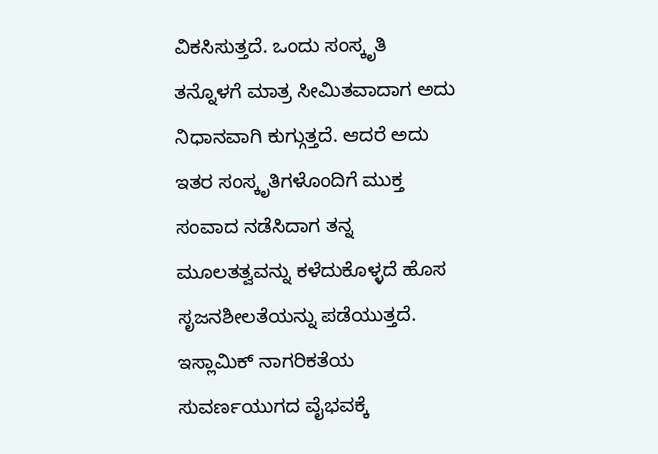ವಿಕಸಿಸುತ್ತದೆ. ಒಂದು ಸಂಸ್ಕೃತಿ ತನ್ನೊಳಗೆ ಮಾತ್ರ ಸೀಮಿತವಾದಾಗ ಅದು ನಿಧಾನವಾಗಿ ಕುಗ್ಗುತ್ತದೆ. ಆದರೆ ಅದು ಇತರ ಸಂಸ್ಕೃತಿಗಳೊಂದಿಗೆ ಮುಕ್ತ ಸಂವಾದ ನಡೆಸಿದಾಗ ತನ್ನ ಮೂಲತತ್ವವನ್ನು ಕಳೆದುಕೊಳ್ಳದೆ ಹೊಸ ಸೃಜನಶೀಲತೆಯನ್ನು ಪಡೆಯುತ್ತದೆ. ಇಸ್ಲಾಮಿಕ್ ನಾಗರಿಕತೆಯ ಸುವರ್ಣಯುಗದ ವೈಭವಕ್ಕೆ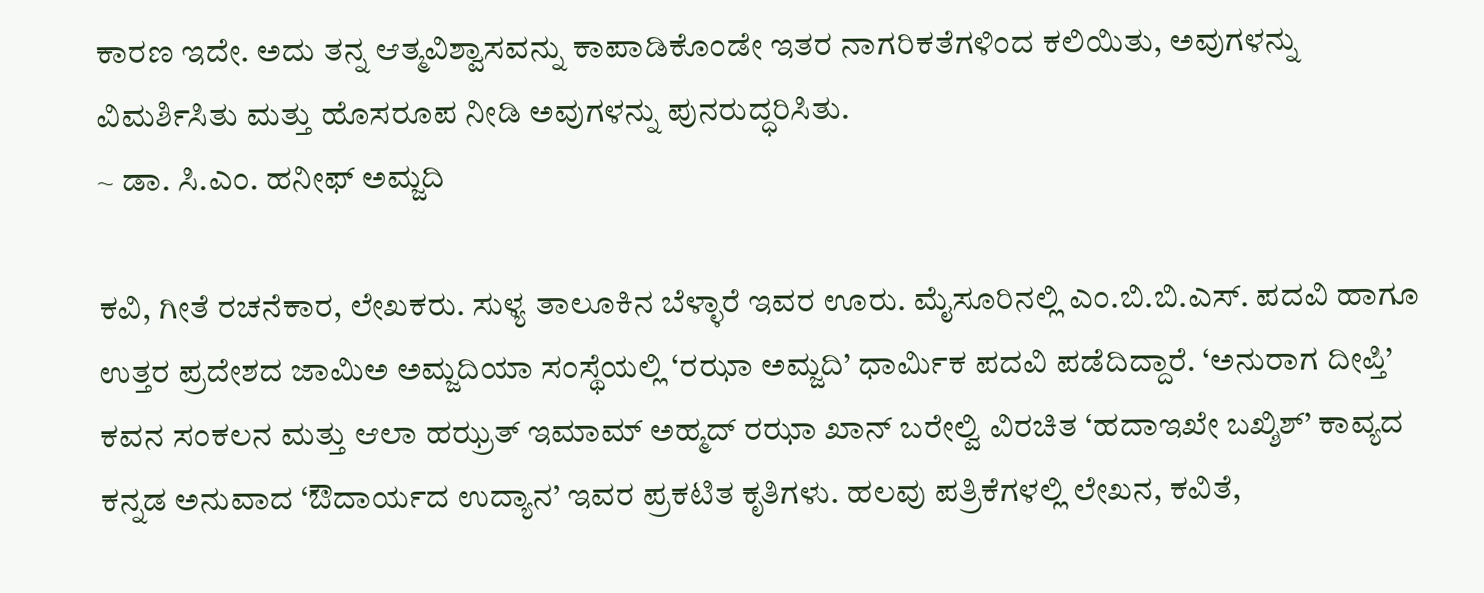ಕಾರಣ ಇದೇ. ಅದು ತನ್ನ ಆತ್ಮವಿಶ್ವಾಸವನ್ನು ಕಾಪಾಡಿಕೊಂಡೇ ಇತರ ನಾಗರಿಕತೆಗಳಿಂದ ಕಲಿಯಿತು, ಅವುಗಳನ್ನು ವಿಮರ್ಶಿಸಿತು ಮತ್ತು ಹೊಸರೂಪ ನೀಡಿ ಅವುಗಳನ್ನು ಪುನರುದ್ಧರಿಸಿತು.
~ ಡಾ. ಸಿ.ಎಂ. ಹನೀಫ್ ಅಮ್ಜದಿ

ಕವಿ, ಗೀತೆ ರಚನೆಕಾರ, ಲೇಖಕರು. ಸುಳ್ಯ ತಾಲೂಕಿನ ಬೆಳ್ಳಾರೆ ಇವರ ಊರು. ಮೈಸೂರಿನಲ್ಲಿ ಎಂ.ಬಿ.ಬಿ.ಎಸ್. ಪದವಿ ಹಾಗೂ ಉತ್ತರ ಪ್ರದೇಶದ ಜಾಮಿಅ ಅಮ್ಜದಿಯಾ ಸಂಸ್ಥೆಯಲ್ಲಿ ‘ರಝಾ ಅಮ್ಜದಿ’ ಧಾರ್ಮಿಕ ಪದವಿ ಪಡೆದಿದ್ದಾರೆ. ‘ಅನುರಾಗ ದೀಪ್ತಿ’ ಕವನ ಸಂಕಲನ ಮತ್ತು ಆಲಾ ಹಝ್ರತ್ ಇಮಾಮ್ ಅಹ್ಮದ್ ರಝಾ ಖಾನ್ ಬರೇಲ್ವಿ ವಿರಚಿತ ‘ಹದಾಇಖೇ ಬಖ್ಶಿಶ್’ ಕಾವ್ಯದ ಕನ್ನಡ ಅನುವಾದ ‘ಔದಾರ್ಯದ ಉದ್ಯಾನ’ ಇವರ ಪ್ರಕಟಿತ ಕೃತಿಗಳು. ಹಲವು ಪತ್ರಿಕೆಗಳಲ್ಲಿ ಲೇಖನ, ಕವಿತೆ,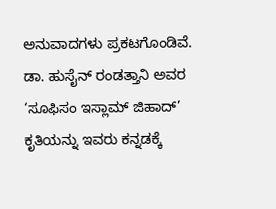ಅನುವಾದಗಳು ಪ್ರಕಟಗೊಂಡಿವೆ. ಡಾ. ಹುಸೈನ್ ರಂಡತ್ತಾನಿ ಅವರ ‘ಸೂಫಿಸಂ ಇಸ್ಲಾಮ್ ಜಿಹಾದ್’ ಕೃತಿಯನ್ನು ಇವರು ಕನ್ನಡಕ್ಕೆ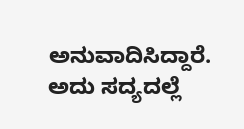ಅನುವಾದಿಸಿದ್ದಾರೆ. ಅದು ಸದ್ಯದಲ್ಲೆ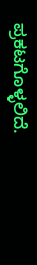ಪ್ರಕಟಗೊಳ್ಳಲಿದೆ.